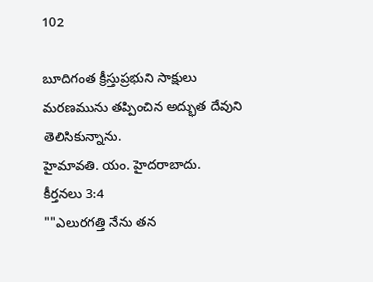102

బూదిగంత క్రీస్తుప్రభుని సాక్షులు
మరణమును తప్పించిన అద్భుత దేవుని
తెలిసికున్నాను.
హైమావతి. యం. హైదరాబాదు.
కీర్తనలు 3:4
""ఎలురగత్తి నేను తన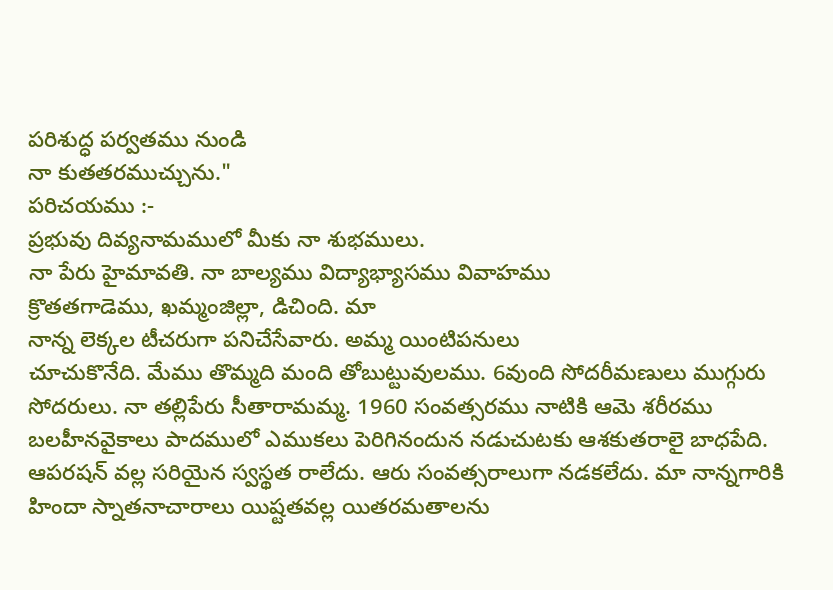పరిశుద్ధ పర్వతము నుండి
నా కుతతరముచ్చును."
పరిచయము :-
ప్రభువు దివ్యనామములో మీకు నా శుభములు.
నా పేరు హైమావతి. నా బాల్యము విద్యాభ్యాసము వివాహము
క్రొతతగాడెము, ఖమ్మంజిల్లా, డిచింది. మా
నాన్న లెక్కల టీచరుగా పనిచేసేవారు. అమ్మ యింటిపనులు
చూచుకొనేది. మేము తొమ్మది మంది తోబుట్టువులము. 6వుంది సోదరీమణులు ముగ్గురు సోదరులు. నా తల్లిపేరు సీతారామమ్మ. 1960 సంవత్సరము నాటికి ఆమె శరీరము బలహీనవైకాలు పాదములో ఎముకలు పెరిగినందున నడుచుటకు ఆశకుతరాలై బాధపేది. ఆపరషన్ వల్ల సరియైన స్వస్థత రాలేదు. ఆరు సంవత్సరాలుగా నడకలేదు. మా నాన్నగారికి హిందా స్నాతనాచారాలు యిష్టతవల్ల యితరమతాలను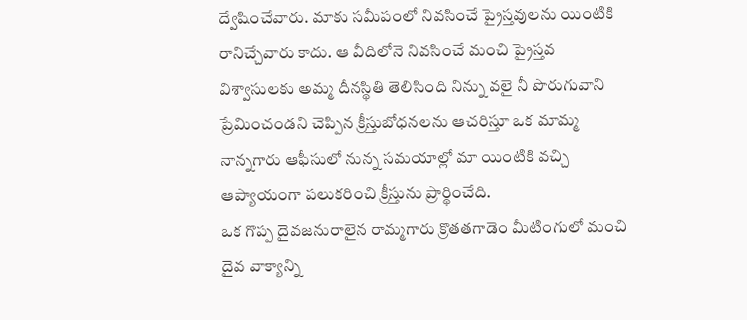ద్వేషించేవారు. మాకు సమీపంలో నివసించే ప్రైస్తవులను యింటికి రానిచ్చేవారు కాదు. ఆ వీదిలోనె నివసించే మంచి ప్రైస్తవ విశ్వాసులకు అమ్మ దీనస్థితి తెలిసింది నిన్ను వలై నీ పొరుగువాని ప్రేమించండని చెప్పిన క్రీస్తుబోధనలను ఆచరిస్తూ ఒక మామ్మ నాన్నగారు ఆఫీసులో నున్న సమయాల్లో మా యింటికి వచ్చి ఆప్యాయంగా పలుకరించి క్రీస్తును ప్రార్థించేది.
ఒక గొప్ప దైవజనురాలైన రామ్మగారు క్రొతతగాడెం మీటింగులో మంచి దైవ వాక్యాన్ని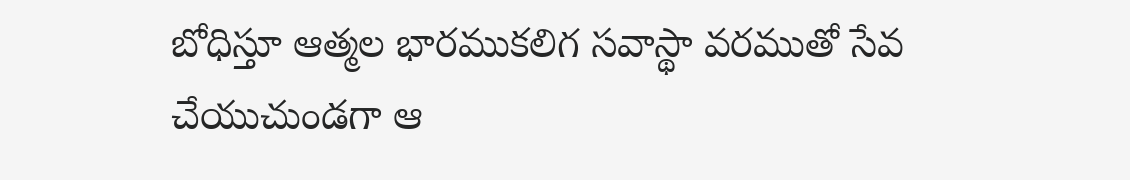బోధిస్తూ ఆత్మల భారముకలిగ సవాస్థా వరముతో సేవ చేయుచుండగా ఆ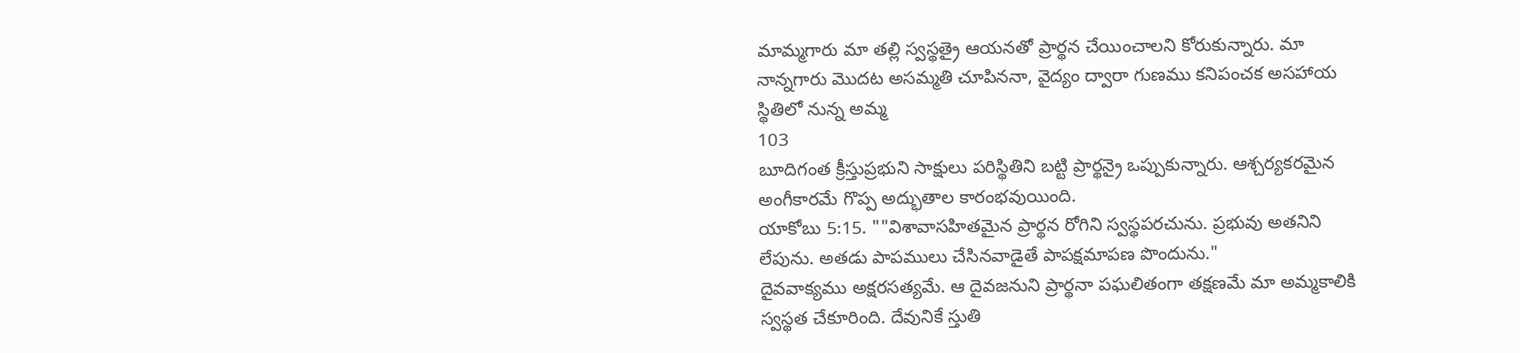మామ్మగారు మా తల్లి స్వస్థత్రై ఆయనతో ప్రార్థన చేయించాలని కోరుకున్నారు. మా నాన్నగారు మొదట అసమ్మతి చూపిననా, వైద్యం ద్వారా గుణము కనిపంచక అసహాయ స్థితిలో నున్న అమ్మ
103
బూదిగంత క్రీస్తుప్రభుని సాక్షులు పరిస్థితిని బట్టి ప్రార్థన్రై ఒప్పుకున్నారు. ఆశ్చర్యకరమైన అంగీకారమే గొప్ప అద్భుతాల కారంభవుయింది.
యాకోబు 5:15. ""విశావాసహితమైన ప్రార్థన రోగిని స్వస్థపరచును. ప్రభువు అతనిని లేపును. అతడు పాపములు చేసినవాడైతే పాపక్షమాపణ పొందును."
దైవవాక్యము అక్షరసత్యమే. ఆ దైవజనుని ప్రార్థనా పఘలితంగా తక్షణమే మా అమ్మకాలికి స్వస్థత చేకూరింది. దేవునికే స్తుతి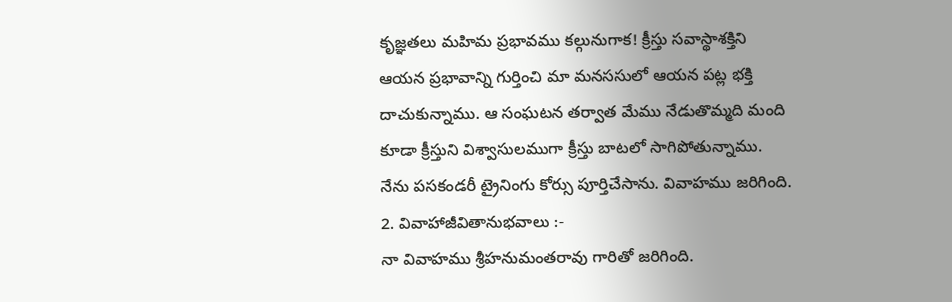కృజ్ఞతలు మహిమ ప్రభావము కల్గునుగాక! క్రీస్తు సవాస్థాశక్తిని ఆయన ప్రభావాన్ని గుర్తించి మా మనససులో ఆయన పట్ల భక్తి దాచుకున్నాము. ఆ సంఘటన తర్వాత మేము నేడుతొమ్మది మంది కూడా క్రీస్తుని విశ్వాసులముగా క్రీస్తు బాటలో సాగిపోతున్నాము. నేను పసకండరీ ట్రైనింగు కోర్సు పూర్తిచేసాను. వివాహము జరిగింది.
2. వివాహాజీవితానుభవాలు :-
నా వివాహము శ్రీహనుమంతరావు గారితో జరిగింది.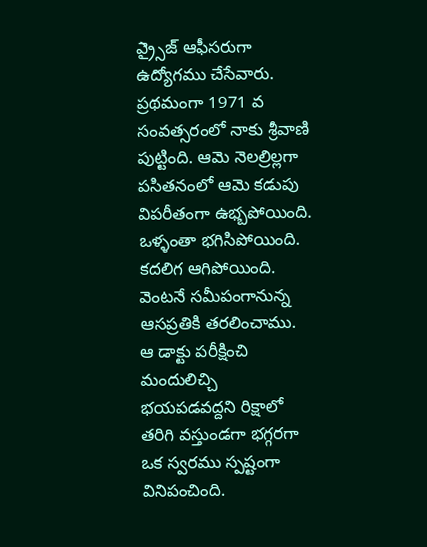ఎ్ర్సైజ్ ఆఫీసరుగా ఉద్యోగము చేసేవారు. ప్రథమంగా 1971 వ సంవత్సరంలో నాకు శ్రీవాణి పుట్టింది. ఆమె నెలల్రిల్లగా పసితనంలో ఆమె కడుపు విపరీతంగా ఉభ్బపోయింది. ఒళ్ళంతా భగిసిపోయింది. కదలిగ ఆగిపోయింది. వెంటనే సమీపంగానున్న ఆసప్రతికి తరలించాము. ఆ డాక్టు పరీక్షించి మందులిచ్చి భయపడవద్దని రిక్షాలో తరిగి వస్తుండగా భగ్గరగా ఒక స్వరము స్పష్టంగా వినిపంచింది.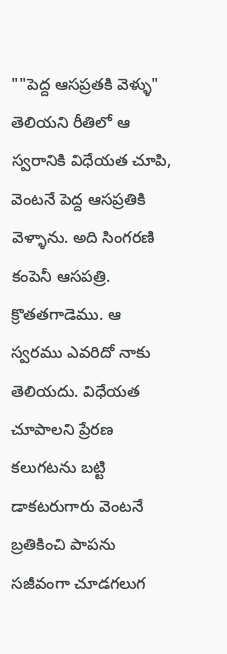""పెద్ద ఆసప్రతకి వెళ్ళు" తెలియని రీతిలో ఆ స్వరానికి విధేయత చూపి, వెంటనే పెద్ద ఆసప్రతికి వెళ్ళాను. అది సింగరణి కంపెనీ ఆసపత్రి. క్రొతతగాడెము. ఆ స్వరము ఎవరిదో నాకు తెలియదు. విధేయత చూపాలని ప్రేరణ కలుగటను బట్టి డాకటరుగారు వెంటనే బ్రతికించి పాపను సజీవంగా చూడగలుగ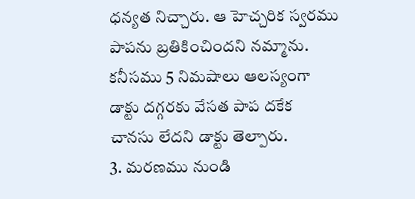ధన్యత నిచ్చారు. ఆ హెచ్చరిక స్వరము పాపను బ్రతికించిందని నమ్మాను. కనీసము 5 నిమషాలు ఆలస్యంగా డాక్టు దగ్గరకు వేసత పాప దకేక చానసు లేదని డాక్టు తెల్పారు.
3. మరణము నుండి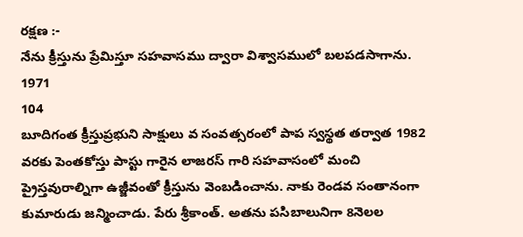రక్షణ :-
నేను క్రీస్తును ప్రేమిస్తూ సహవాసము ద్వారా విశ్వాసములో బలపడసాగాను. 1971
104
బూదిగంత క్రీస్తుప్రభుని సాక్షులు వ సంవత్సరంలో పాప స్వస్థత తర్వాత 1982 వరకు పెంతకోస్తు పాస్టు గారైన లాజరస్ గారి సహవాసంలో మంచి ప్రైస్తవురాల్నిగా ఉజ్జీవంతో క్రీస్తును వెంబడించాను. నాకు రెండవ సంతానంగా కుమారుడు జన్మించాడు. పేరు శ్రీకాంత్. అతను పసిబాలునిగా 8నెలల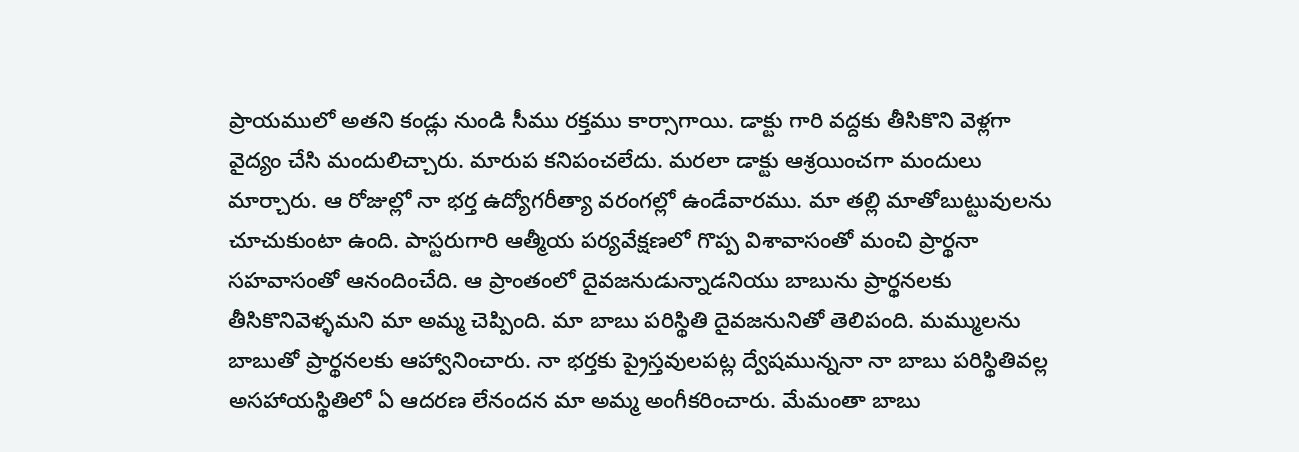ప్రాయములో అతని కండ్లు నుండి సీము రక్తము కార్సాగాయి. డాక్టు గారి వద్దకు తీసికొని వెళ్లగా వైద్యం చేసి మందులిచ్చారు. మారుప కనిపంచలేదు. మరలా డాక్టు ఆశ్రయించగా మందులు మార్చారు. ఆ రోజుల్లో నా భర్త ఉద్యోగరీత్యా వరంగల్లో ఉండేవారము. మా తల్లి మాతోబుట్టువులను చూచుకుంటా ఉంది. పాస్టరుగారి ఆత్మీయ పర్యవేక్షణలో గొప్ప విశావాసంతో మంచి ప్రార్థనా సహవాసంతో ఆనందించేది. ఆ ప్రాంతంలో దైవజనుడున్నాడనియు బాబును ప్రార్థనలకు తీసికొనివెళ్ళమని మా అమ్మ చెప్పింది. మా బాబు పరిస్థితి దైవజనునితో తెలిపంది. మమ్ములను బాబుతో ప్రార్థనలకు ఆహ్వానించారు. నా భర్తకు ప్రైస్తవులపట్ల ద్వేషమున్ననా నా బాబు పరిస్థితివల్ల అసహాయస్థితిలో ఏ ఆదరణ లేనందన మా అమ్మ అంగీకరించారు. మేమంతా బాబు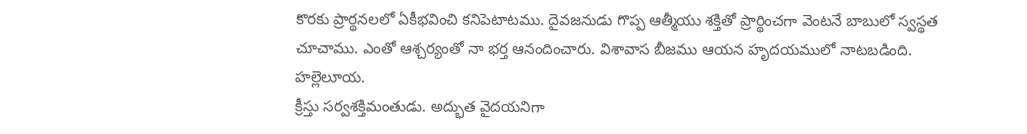కొరకు ప్రార్థనలలో ఏకీభవించి కనిపెటాటము. దైవజనుడు గొప్ప ఆత్మీయు శక్తితో ప్రార్థించగా వెంటనే బాబులో స్వస్థత చూచాము. ఎంతో ఆశ్చర్యంతో నా భర్త ఆనందించారు. విశావాస బీజము ఆయన హృదయములో నాటబడింది. హల్లెలూయ.
క్రీస్తు సర్వశక్తిమంతుడు. అద్భుత వైదయనిగా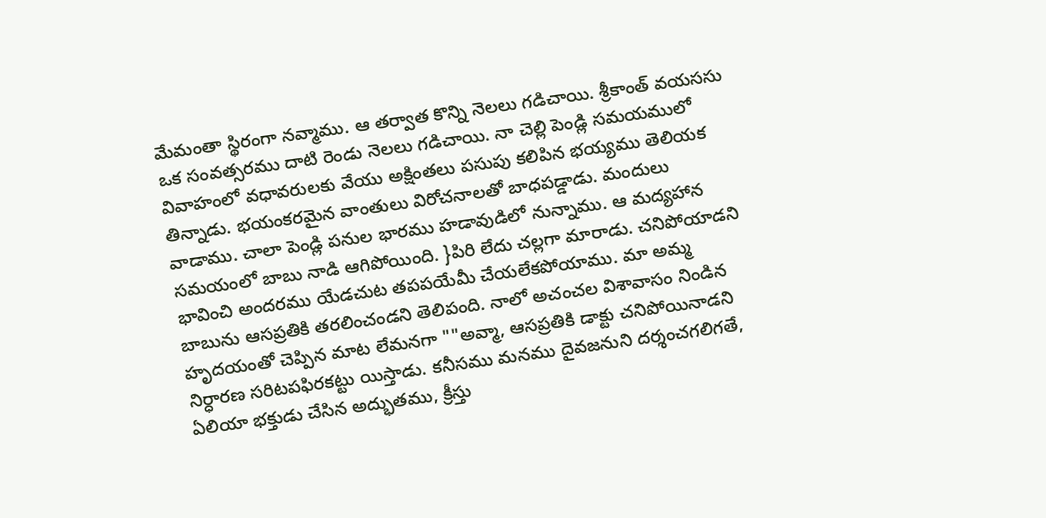మేమంతా స్థిరంగా నవ్మాము. ఆ తర్వాత కొన్ని నెలలు గడిచాయి. శ్రీకాంత్ వయససు ఒక సంవత్సరము దాటి రెండు నెలలు గడిచాయి. నా చెల్లి పెండ్లి సమయములో వివాహంలో వధావరులకు వేయు అక్షింతలు పసుపు కలిపిన భయ్యము తెలియక తిన్నాడు. భయంకరమైన వాంతులు విరోచనాలతో బాధపడ్డాడు. మందులు వాడాము. చాలా పెండ్లి పనుల భారము హడావుడిలో నున్నాము. ఆ మద్యహాన సమయంలో బాబు నాడి ఆగిపోయింది. }పిరి లేదు చల్లగా మారాడు. చనిపోయాడని భావించి అందరము యేడచుట తపపయేమీ చేయలేకపోయాము. మా అమ్మ బాబును ఆసప్రతికి తరలించండని తెలిపంది. నాలో అచంచల విశావాసం నిండిన హృదయంతో చెప్పిన మాట లేమనగా ""అవ్మా, ఆసప్రతికి డాక్టు చనిపోయినాడని నిర్ధారణ సరిటపఫిరకట్టు యిస్తాడు. కనీసము మనము దైవజనుని దర్శంచగలిగతే, ఏలియా భక్తుడు చేసిన అద్భుతము, క్రీస్తు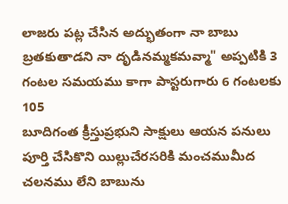లాజరు పట్ల చేసిన అద్భుతంగా నా బాబు బ్రతకుతాడని నా దృడినమ్మకమవ్మా" అప్పటికి 3 గంటల సమయము కాగా పాస్టరుగారు 6 గంటలకు
105
బూదిగంత క్రీస్తుప్రభుని సాక్షులు ఆయన పనులు పూర్తి చేసికొని యిల్లుచేరసరికి మంచముమీద చలనము లేని బాబును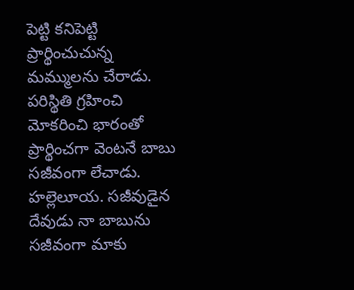పెట్టి కనిపెట్టి ప్రార్థించుచున్న మమ్ములను చేరాడు.
పరిస్థితి గ్రహించి మోకరించి భారంతో ప్రార్థించగా వెంటనే బాబు సజీవంగా లేచాడు. హల్లెలూయ. సజీవుడైన దేవుడు నా బాబును సజీవంగా మాకు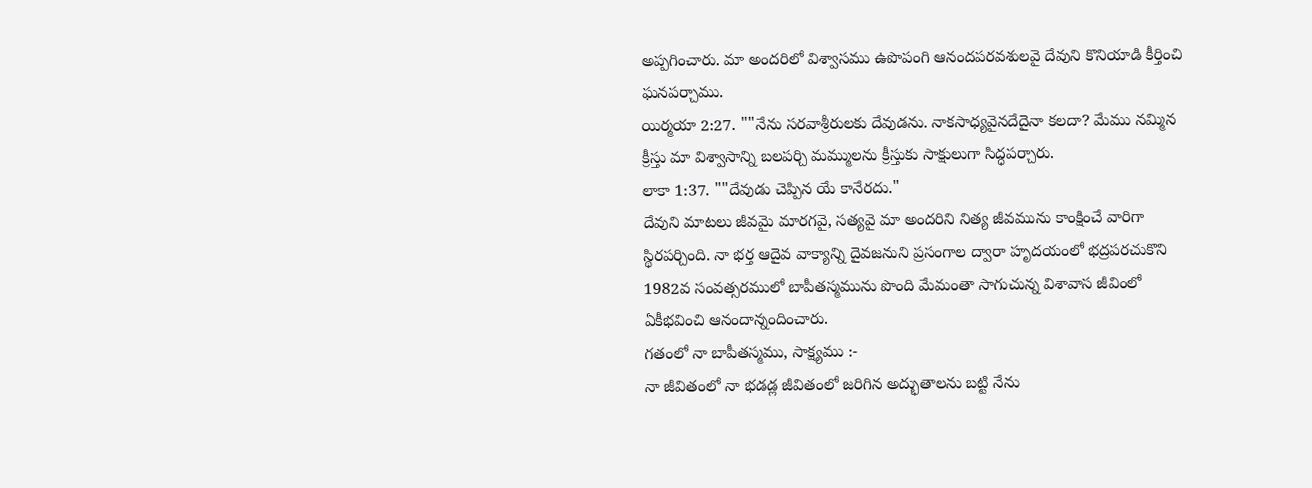అప్పగించారు. మా అందరిలో విశ్వాసము ఉపొపంగి ఆనందపరవశులవై దేవుని కొనియాడి కీర్తించి ఘనపర్చాము.
యిర్మయా 2:27. ""నేను సరవాశ్రీరులకు దేవుడను. నాకసాధ్యవైనదేదైనా కలదా? మేము నమ్మిన క్రీస్తు మా విశ్వాసాన్ని బలపర్చి మమ్ములను క్రీస్తుకు సాక్షులుగా సిద్ధపర్చారు.
లాకా 1:37. ""దేవుడు చెప్పిన యే కానేరదు."
దేవుని మాటలు జీవమై మారగవై, సత్యవై మా అందరిని నిత్య జీవమును కాంక్షించే వారిగా స్థిరపర్చింది. నా భర్త ఆదైవ వాక్యాన్ని దైవజనుని ప్రసంగాల ద్వారా హృదయంలో భద్రపరచుకొని 1982వ సంవత్సరములో బాపీతస్మమును పొంది మేమంతా సాగుచున్న విశావాస జీవింలో ఏకీభవించి ఆనందాన్నందించారు.
గతంలో నా బాపీతస్మము, సాక్ష్యము :-
నా జీవితంలో నా భడడ్ల జీవితంలో జరిగిన అద్భుతాలను బట్టి నేను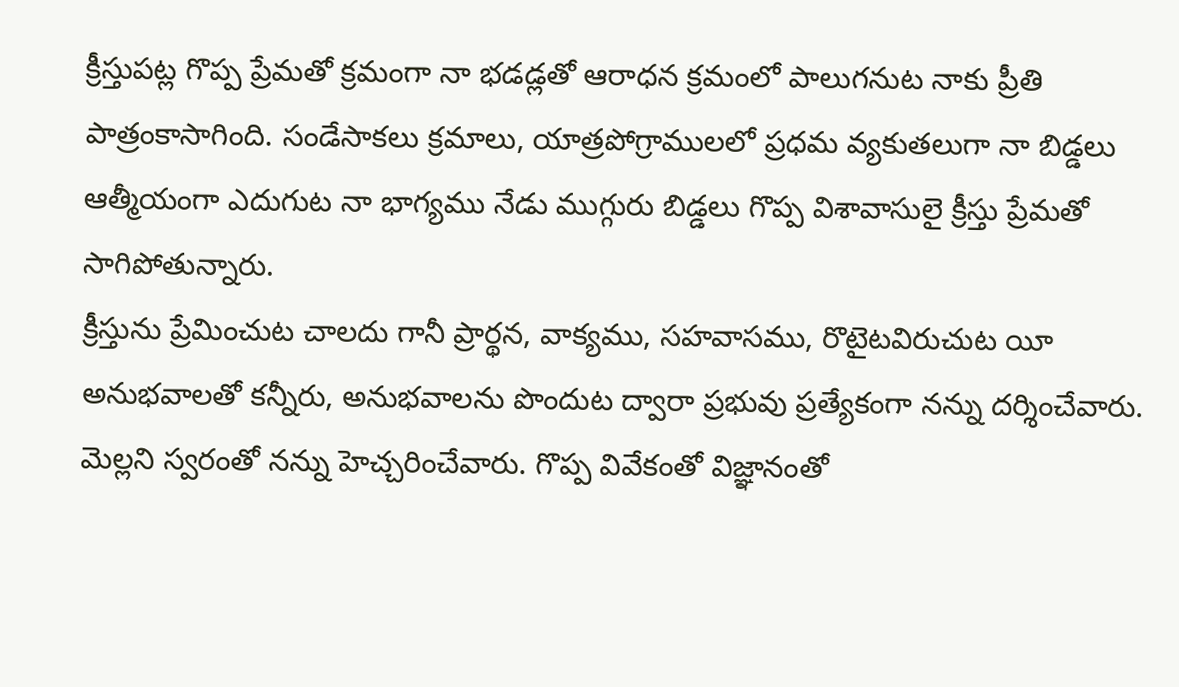క్రీస్తుపట్ల గొప్ప ప్రేమతో క్రమంగా నా భడడ్లతో ఆరాధన క్రమంలో పాలుగనుట నాకు ప్రీతి పాత్రంకాసాగింది. సండేసాకలు క్రమాలు, యాత్రపోగ్రాములలో ప్రధమ వ్యకుతలుగా నా బిడ్డలు ఆత్మీయంగా ఎదుగుట నా భాగ్యము నేడు ముగ్గురు బిడ్డలు గొప్ప విశావాసులై క్రీస్తు ప్రేమతో సాగిపోతున్నారు.
క్రీస్తును ప్రేమించుట చాలదు గానీ ప్రార్థన, వాక్యము, సహవాసము, రొటైటవిరుచుట యీ అనుభవాలతో కన్నీరు, అనుభవాలను పొందుట ద్వారా ప్రభువు ప్రత్యేకంగా నన్ను దర్శించేవారు. మెల్లని స్వరంతో నన్ను హెచ్చరించేవారు. గొప్ప వివేకంతో విజ్ఞానంతో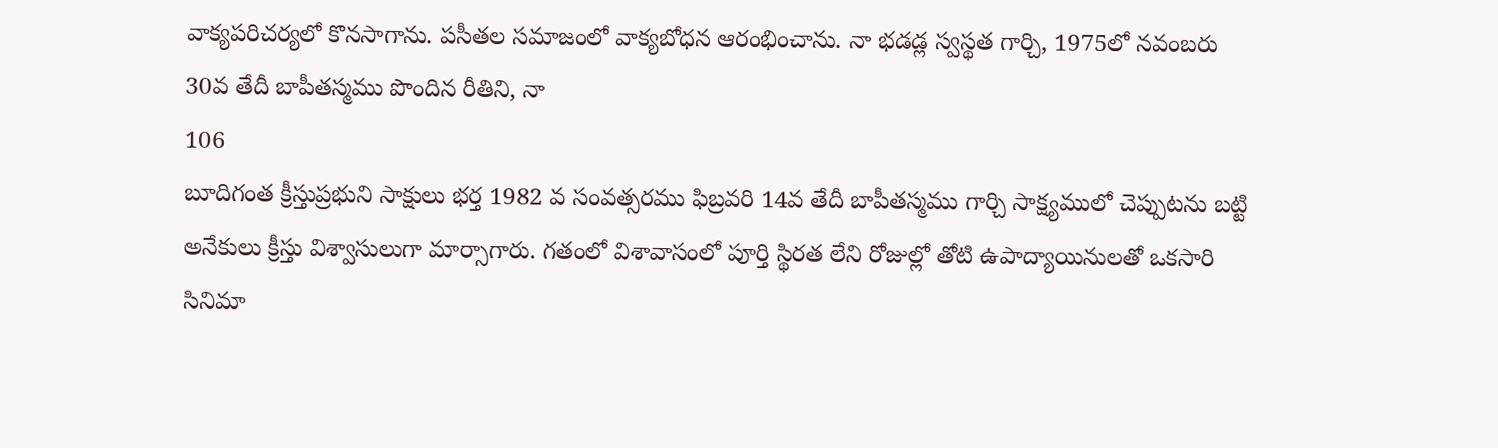వాక్యపరిచర్యలో కొనసాగాను. పసీతల సమాజంలో వాక్యబోధన ఆరంభించాను. నా భడడ్ల స్వస్థత గార్చి, 1975లో నవంబరు 30వ తేదీ బాపీతస్మము పొందిన రీతిని, నా
106
బూదిగంత క్రీస్తుప్రభుని సాక్షులు భర్త 1982 వ సంవత్సరము ఫిబ్రవరి 14వ తేదీ బాపీతస్మము గార్చి సాక్ష్యములో చెప్పుటను బట్టి అనేకులు క్రీస్తు విశ్వాసులుగా మార్సాగారు. గతంలో విశావాసంలో పూర్తి స్థిరత లేని రోజుల్లో తోటి ఉపాద్యాయినులతో ఒకసారి సినిమా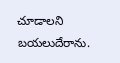చూడాలని బయలుదేరాను.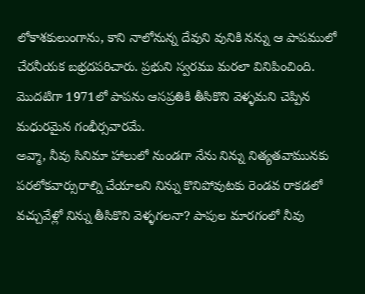లోకాశకులుంగాను, కాని నాలోనున్న దేవుని వునికి నన్ను ఆ పాపములో చేరనీయక బభ్రదపరిచారు. ప్రభుని స్వరము మరలా వినిపించింది. మొదటిగా 1971లో పాపను ఆసప్రతికి తీసికొని వెళ్ళమని చెప్పిన మధురమైన గంభీర్సవారమే.
అవ్మా, నీవు సినిమా హాలులో నుండగా నేను నిన్ను నిత్యతవామునకు పరలోకవార్సురాల్ని చేయాలని నిన్ను కొనిపోవుటకు రెండవ రాకడలో వచ్చువేళ్లో నిన్ను తీసికొని వెళ్ళగలనా? పాపుల మారగంలో నీవు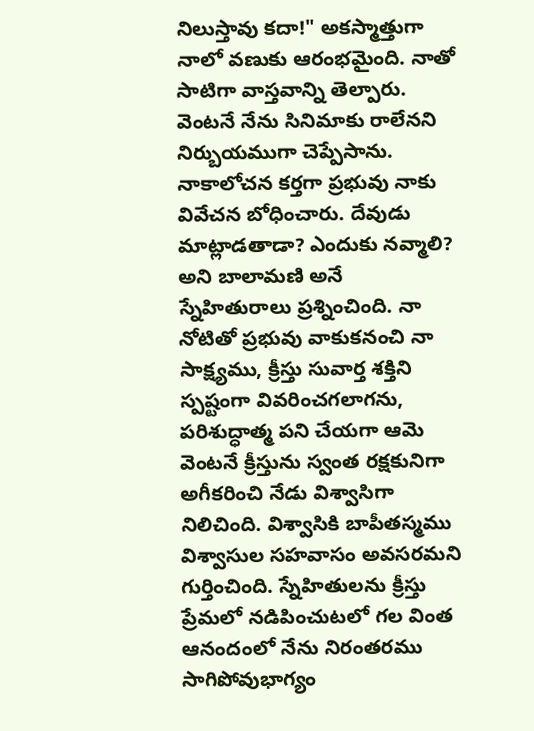నిలుస్తావు కదా!" అకస్మాత్తుగా నాలో వణుకు ఆరంభమైంది. నాతో సాటిగా వాస్తవాన్ని తెల్పారు. వెంటనే నేను సినిమాకు రాలేనని నిర్బుయముగా చెప్పేసాను. నాకాలోచన కర్తగా ప్రభువు నాకు వివేచన బోధించారు. దేవుడు మాట్లాడతాడా? ఎందుకు నవ్మాలి? అని బాలామణి అనే స్నేహితురాలు ప్రశ్నించింది. నా నోటితో ప్రభువు వాకుకనంచి నా సాక్ష్యము, క్రీస్తు సువార్త శక్తిని స్పష్టంగా వివరించగలాగను, పరిశుద్ధాత్మ పని చేయగా ఆమె వెంటనే క్రీస్తును స్వంత రక్షకునిగా అగీకరించి నేడు విశ్వాసిగా నిలిచింది. విశ్వాసికి బాపీతస్మము విశ్వాసుల సహవాసం అవసరమని గుర్తించింది. స్నేహితులను క్రీస్తు ప్రేమలో నడిపించుటలో గల వింత ఆనందంలో నేను నిరంతరము సాగిపోవుభాగ్యం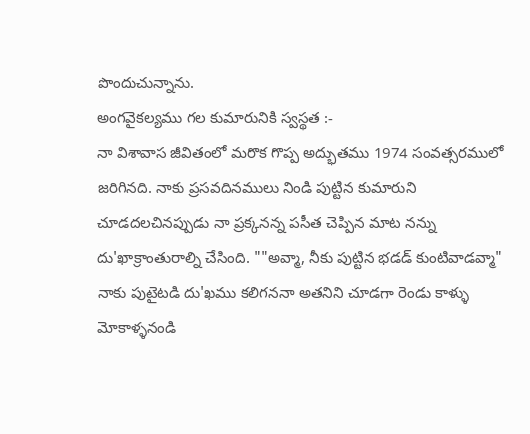పొందుచున్నాను.
అంగవైకల్యము గల కుమారునికి స్వస్థత :-
నా విశావాస జీవితంలో మరొక గొప్ప అద్భుతము 1974 సంవత్సరములో జరిగినది. నాకు ప్రసవదినములు నిండి పుట్టిన కుమారుని చూడదలచినప్పుడు నా ప్రక్కనన్న పసీత చెప్పిన మాట నన్ను దు'ఖాక్రాంతురాల్ని చేసింది. ""అవ్మా, నీకు పుట్టిన భడడ్ కుంటివాడవ్మా" నాకు పుటైటడి దు'ఖము కలిగననా అతనిని చూడగా రెండు కాళ్ళు మోకాళ్ళనండి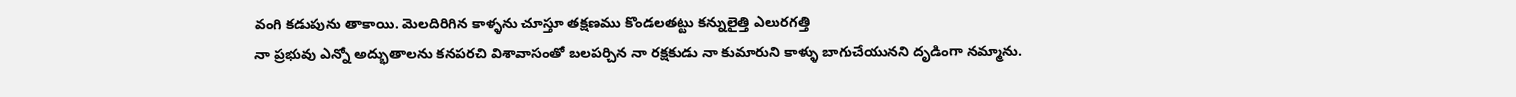వంగి కడుపును తాకాయి. వెులదిరిగిన కాళ్ళను చూస్తూ తక్షణము కొండలతట్టు కన్నులైత్తి ఎలురగత్తి
నా ప్రభువు ఎన్నో అద్భుతాలను కనపరచి విశావాసంతో బలపర్చిన నా రక్షకుడు నా కుమారుని కాళ్ళు బాగుచేయునని దృడింగా నమ్మాను.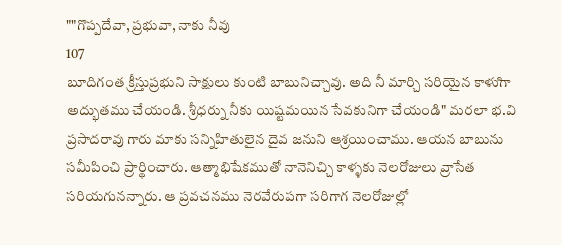""గొప్పదేవా, ప్రభువా, నాకు నీవు
107
బూదిగంత క్రీస్తుప్రభుని సాక్షులు కుంటి బాబునిచ్చావు. అది నీ మార్చి సరియైన కాళుిగా అద్భుతము చేయండి. శ్రీధర్ను నీకు యిష్టమయిన సేవకునిగా చేయండి" మరలా భ.వి ప్రసాదరావు గారు మాకు సన్నిహితులైన దైవ జనుని ఆశ్రయించాము. ఆయన బాబును సమీపించి ప్రార్థించారు. ఆత్మాభిషేకముతో నానెనిచ్చి కాళ్ళకు నెలరోజులు వ్రాసేత సరియగునన్నారు. ఆ ప్రవచనము నెరవేరుపగా సరిగాగ నెలరోజుల్లో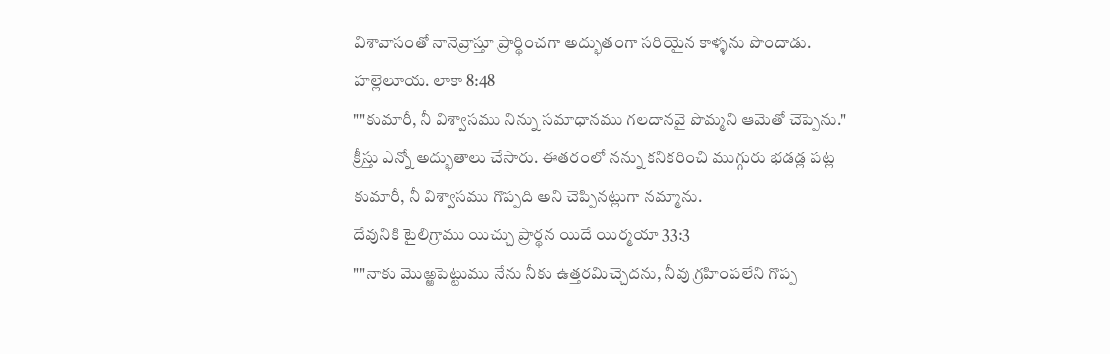విశావాసంతో నానెవ్రాస్తూ ప్రార్థించగా అద్భుతంగా సరియైన కాళ్ళను పొందాడు. హల్లెలూయ. లాకా 8:48
""కుమారీ, నీ విశ్వాసము నిన్ను సమాధానము గలదానవై పొమ్మని ఆమెతో చెప్పెను." క్రీస్తు ఎన్నో అద్భుతాలు చేసారు. ఈతరంలో నన్ను కనికరించి ముగ్గురు భడడ్ల పట్ల కుమారీ, నీ విశ్వాసము గొప్పది అని చెప్పినట్లుగా నమ్మాను.
దేవునికి టైలిగ్రాము యిచ్చు ప్రార్థన యిదే యిర్మయా 33:3
""నాకు మొఱ్ఱపెట్టుము నేను నీకు ఉత్తరమిచ్చెదను, నీవు గ్రహింపలేని గొప్ప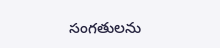సంగతులను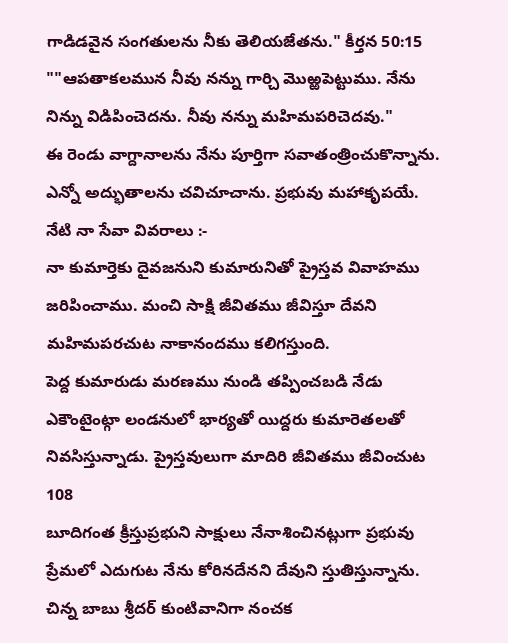గాడిడవైన సంగతులను నీకు తెలియజేతను." కీర్తన 50:15
""ఆపతాకలమున నీవు నన్ను గార్చి మొఱ్ఱపెట్టుము. నేను నిన్ను విడిపించెదను. నీవు నన్ను మహిమపరిచెదవు."
ఈ రెండు వాగ్దానాలను నేను పూర్తిగా సవాతంత్రించుకొన్నాను. ఎన్నో అద్భుతాలను చవిచూచాను. ప్రభువు మహాకృపయే.
నేటి నా సేవా వివరాలు :-
నా కుమార్తెకు దైవజనుని కుమారునితో ప్రైస్తవ వివాహము జరిపించాము. మంచి సాక్షి జీవితము జీవిస్తూ దేవని మహిమపరచుట నాకానందము కలిగస్తుంది.
పెద్ద కుమారుడు మరణము నుండి తప్పించబడి నేడు ఎకౌంటైంట్గా లండనులో భార్యతో యిద్దరు కుమారెతలతో నివసిస్తున్నాడు. ప్రైస్తవులుగా మాదిరి జీవితము జీవించుట
108
బూదిగంత క్రీస్తుప్రభుని సాక్షులు నేనాశించినట్లుగా ప్రభువు ప్రేమలో ఎదుగుట నేను కోరినదేనని దేవుని స్తుతిస్తున్నాను. చిన్న బాబు శ్రీదర్ కుంటివానిగా నంచక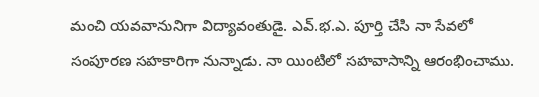మంచి యవవానునిగా విద్యావంతుడై. ఎవ్.భ.ఎ. పూర్తి చేసి నా సేవలో సంపూరణ సహకారిగా నున్నాడు. నా యింటిలో సహవాసాన్ని ఆరంభించాము.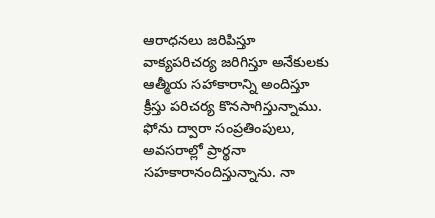ఆరాధనలు జరిపిస్తూ వాక్యపరిచర్య జరిగిస్తూ అనేకులకు ఆత్మీయ సహాకారాన్ని అందిస్తూ క్రీస్తు పరిచర్య కొనసాగిస్తున్నాము. ఫోను ద్వారా సంప్రతింపులు, అవసరాల్లో ప్రార్థనా సహకారానందిస్తున్నాను. నా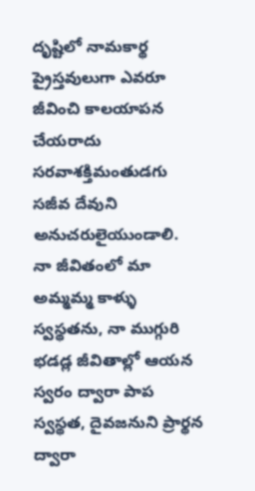దృష్టిలో నామకార్థ ప్రైస్తవులుగా ఎవరూ జీవించి కాలయాపన చేయరాదు సరవాశక్తిమంతుడగు సజీవ దేవుని అనుచరులైయుండాలి.
నా జీవితంలో మా అమ్మమ్మ కాళ్ళు స్వస్థతను, నా ముగ్గురి భడడ్ల జీవితాల్లో ఆయన స్వరం ద్వారా పాప స్వస్థత, దైవజనుని ప్రార్థన ద్వారా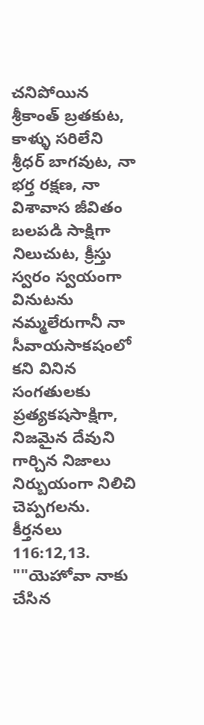చనిపోయిన శ్రీకాంత్ బ్రతకుట, కాళ్ళు సరిలేని శ్రీధర్ బాగవుట, నా భర్త రక్షణ, నా విశావాస జీవితం బలపడి సాక్షిగా నిలుచుట, క్రీస్తు స్వరం స్వయంగా వినుటను నమ్మలేరుగానీ నా సీవాయసాకషంలో కని వినిన సంగతులకు ప్రత్యకషసాక్షిగా, నిజమైన దేవుని గార్చిన నిజాలు నిర్బుయంగా నిలిచి చెప్పగలను. కీర్తనలు 116:12,13.
""యెహోవా నాకు చేసిన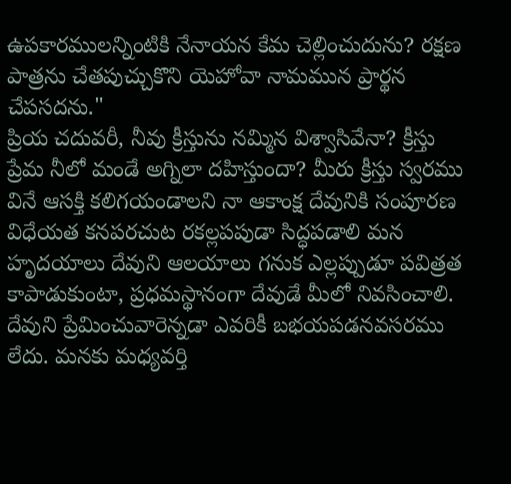ఉపకారములన్నింటికి నేనాయన కేమ చెల్లించుదును? రక్షణ పాత్రను చేతపుచ్చుకొని యెహోవా నామమున ప్రార్థన చేపసదను."
ప్రియ చదువరీ, నీవు క్రీస్తును నమ్మిన విశ్వాసివేనా? క్రీస్తు ప్రేమ నీలో మండే అగ్నిలా దహిస్తుందా? మీరు క్రీస్తు స్వరము వినే ఆసక్తి కలిగయండాలని నా ఆకాంక్ష దేవునికి సంపూరణ విధేయత కనపరచుట రకల్లపపుడా సిద్ధపడాలి మన హృదయాలు దేవుని ఆలయాలు గనుక ఎల్లప్పుడూ పవిత్రత కాపాడుకుంటా, ప్రధమస్థానంగా దేవుడే మీలో నివసించాలి. దేవుని ప్రేమించువారెన్నడా ఎవరికీ బభయపడనవసరము లేదు. మనకు మధ్యవర్తి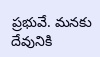ప్రభువే. మనకు దేవునికి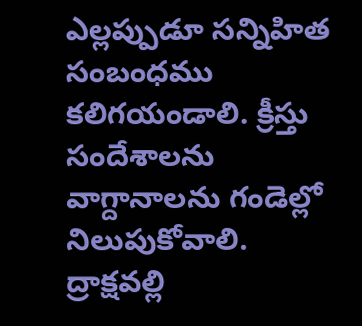ఎల్లప్పుడూ సన్నిహిత సంబంధము కలిగయండాలి. క్రీస్తు సందేశాలను వాగ్దానాలను గండెల్లో నిలుపుకోవాలి. ద్రాక్షవల్లి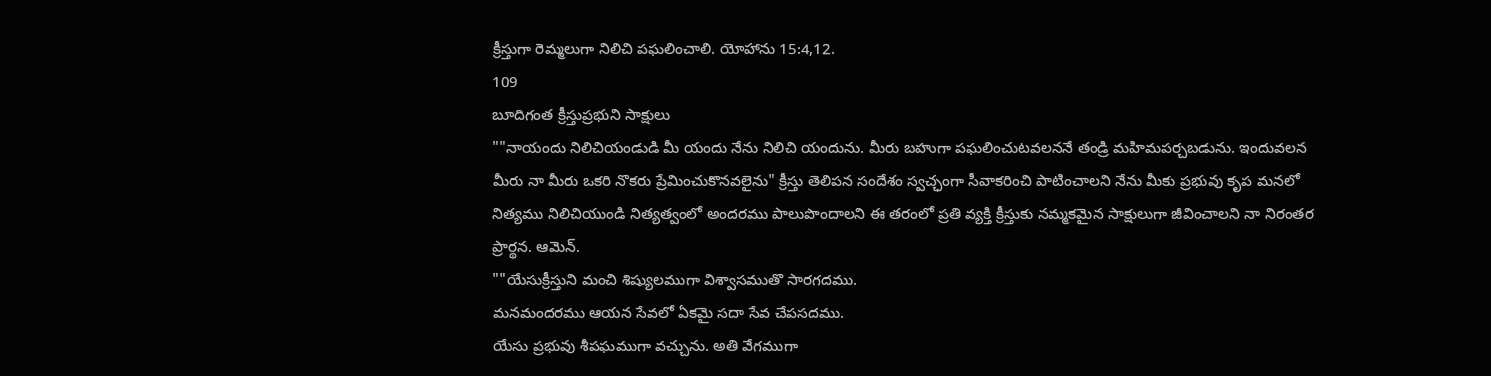క్రీస్తుగా రెమ్మలుగా నిలిచి పఘలించాలి. యోహాను 15:4,12.
109
బూదిగంత క్రీస్తుప్రభుని సాక్షులు
""నాయందు నిలిచియండుడి మీ యందు నేను నిలిచి యందును. మీరు బహుగా పఘలించుటవలననే తండ్రి మహిమపర్చబడును. ఇందువలన మీరు నా మీరు ఒకరి నొకరు ప్రేమించుకొనవలైను" క్రీస్తు తెలిపన సందేశం స్వచ్ఛంగా సీవాకరించి పాటించాలని నేను మీకు ప్రభువు కృప మనలో నిత్యము నిలిచియుండి నిత్యత్వంలో అందరము పాలుపొందాలని ఈ తరంలో ప్రతి వ్యక్తి క్రీస్తుకు నమ్మకమైన సాక్షులుగా జీవించాలని నా నిరంతర ప్రార్థన. ఆమెన్.
""యేసుక్రీస్తుని మంచి శిష్యులముగా విశ్వాసముతొ సారగదము.
మనమందరము ఆయన సేవలో ఏకమై సదా సేవ చేపసదము.
యేసు ప్రభువు శీపఘముగా వచ్చును. అతి వేగముగా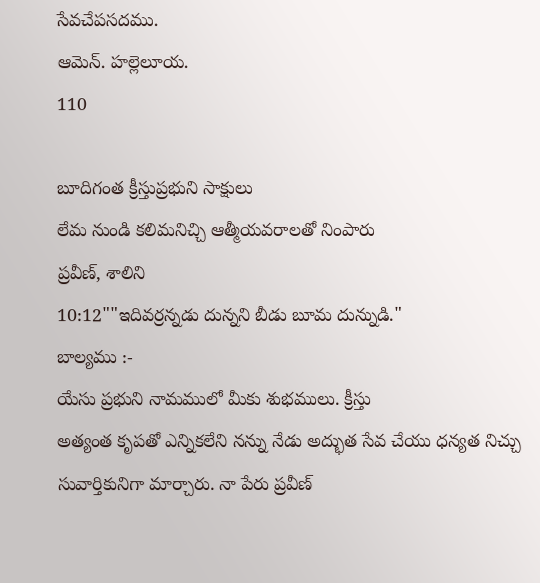సేవచేపసదము.
ఆమెన్. హల్లెలూయ.
110

బూదిగంత క్రీస్తుప్రభుని సాక్షులు
లేమ నుండి కలిమనిచ్చి ఆత్మీయవరాలతో నింపారు
ప్రవీణ్, శాలిని
10:12""ఇదివర్రన్నడు దున్నని బీడు బూమ దున్నుడి."
బాల్యము :-
యేసు ప్రభుని నామములో మీకు శుభములు. క్రీస్తు
అత్యంత కృపతో ఎన్నికలేని నన్ను నేడు అద్భుత సేవ చేయు ధన్యత నిచ్చు సువార్తికునిగా మార్చారు. నా పేరు ప్రవీణ్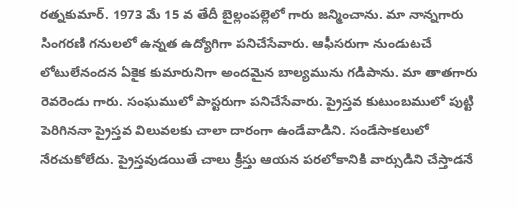రత్నకుమార్. 1973 మే 15 వ తేదీ బైల్లంపల్లెలో గారు జన్మించాను. మా నాన్నగారు సింగరణి గనులలో ఉన్నత ఉద్యోగిగా పనిచేసేవారు. ఆఫీసరుగా నుండుటచే లోటులేనందన ఏకైక కుమారునిగా అందమైన బాల్యమును గడిపాను. మా తాతగారు రెవరెండు గారు. సంఘములో పాస్టరుగా పనిచేసేవారు. ప్రైస్తవ కుటుంబములో పుట్టి పెరిగిననా ప్రైస్తవ విలువలకు చాలా దారంగా ఉండేవాడిని. సండేసాకలులో నేరచుకోలేదు. ప్రైస్తవుడయితే చాలు క్రీస్తు ఆయన పరలోకానికి వార్సుడిని చేస్తాడనే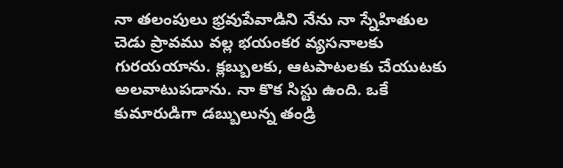నా తలంపులు భ్రవుపేవాడిని నేను నా స్నేహితుల చెడు ప్రావము వల్ల భయంకర వ్యసనాలకు గురయయాను. క్లబ్బులకు, ఆటపాటలకు చేయుటకు అలవాటుపడాను. నా కొక సిస్టు ఉంది. ఒకే కుమారుడిగా డబ్బులున్న తండ్రి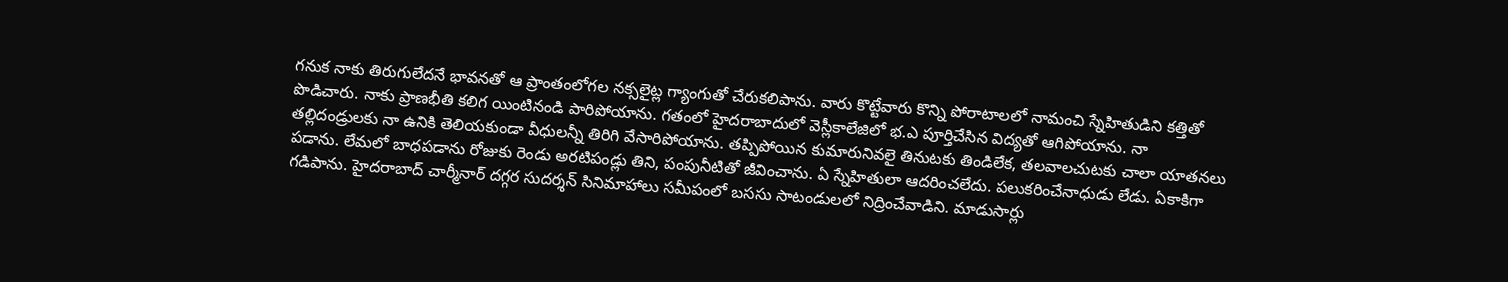గనుక నాకు తిరుగులేదనే భావనతో ఆ ప్రాంతంలోగల నక్సలైట్ల గ్యాంగుతో చేరుకలిపాను. వారు కొట్టేవారు కొన్ని పోరాటాలలో నామంచి స్నేహితుడిని కత్తితో పొడిచారు. నాకు ప్రాణభీతి కలిగ యింటినండి పారిపోయాను. గతంలో హైదరాబాదులో వెస్లీకాలేజిలో భ.ఎ పూర్తిచేసిన విద్యతో ఆగిపోయాను. నా తల్లిదండ్రులకు నా ఉనికి తెలియకుండా వీధులన్నీ తిరిగి వేసారిపోయాను. తప్పిపోయిన కుమారునివలై తినుటకు తిండిలేక, తలవాలచుటకు చాలా యాతనలు పడాను. లేమలో బాధపడాను రోజుకు రెండు అరటిపండ్లు తిని, పంపునీటితో జీవించాను. ఏ స్నేహితులా ఆదరించలేదు. పలుకరించేనాధుడు లేడు. ఏకాకిగా గడిపాను. హైదరాబాద్ చార్మీనార్ దగ్గర సుదర్శన్ సినిమాహాలు సమీపంలో బససు సాటండులలో నిద్రించేవాడిని. మాడుసార్లు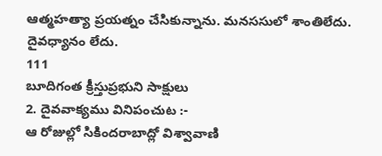ఆత్మహత్యా ప్రయత్నం చేసికున్నాను. మనససులో శాంతిలేదు. దైవధ్యానం లేదు.
111
బూదిగంత క్రీస్తుప్రభుని సాక్షులు
2. దైవవాక్యము వినిపంచుట :-
ఆ రోజుల్లో సికిందరాబాద్లో విశ్వావాణి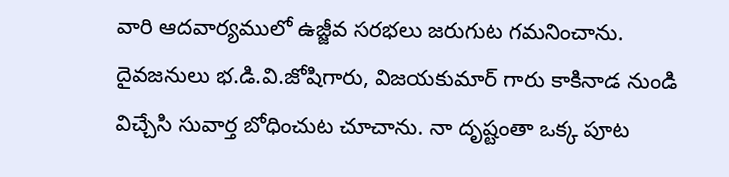వారి ఆదవార్యములో ఉజ్జీవ సరభలు జరుగుట గమనించాను. దైవజనులు భ.డి.వి.జోషిగారు, విజయకుమార్ గారు కాకినాడ నుండి విచ్చేసి సువార్త బోధించుట చూచాను. నా దృష్టంతా ఒక్క పూట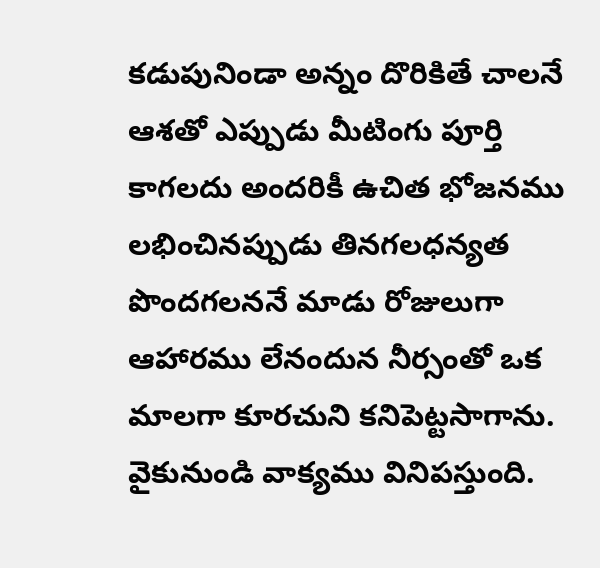కడుపునిండా అన్నం దొరికితే చాలనే ఆశతో ఎప్పుడు మీటింగు పూర్తి కాగలదు అందరికీ ఉచిత భోజనము లభించినప్పుడు తినగలధన్యత పొందగలననే మాడు రోజులుగా ఆహారము లేనందున నీర్సంతో ఒక మాలగా కూరచుని కనిపెట్టసాగాను. వైకునుండి వాక్యము వినిపస్తుంది.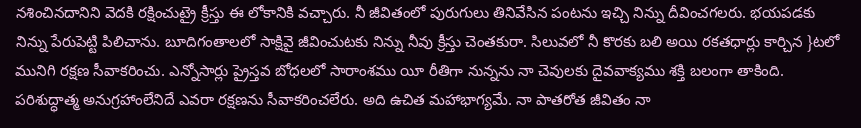నశించినదానిని వెదకి రక్షించుట్రై క్రీస్తు ఈ లోకానికి వచ్చారు. నీ జీవితంలో పురుగులు తినివేసిన పంటను ఇచ్చి నిన్ను దీవించగలరు. భయపడకు నిన్ను పేరుపెట్టి పిలిచాను. బూదిగంతాలలో సాక్షివై జీవించుటకు నిన్ను నీవు క్రీస్తు చెంతకురా. సిలువలో నీ కొరకు బలి అయి రకతధార్లు కార్చిన }టలో మునిగి రక్షణ సీవాకరించు. ఎన్నోసార్లు ప్రైస్తవ బోధలలో సారాంశము యీ రీతిగా నున్నను నా చెవులకు దైవవాక్యము శక్తి బలంగా తాకింది. పరిశుద్ధాత్మ అనుగ్రహాంలేనిదే ఎవరా రక్షణను సీవాకరించలేరు. అది ఉచిత మహాభాగ్యమే. నా పాతరోత జీవితం నా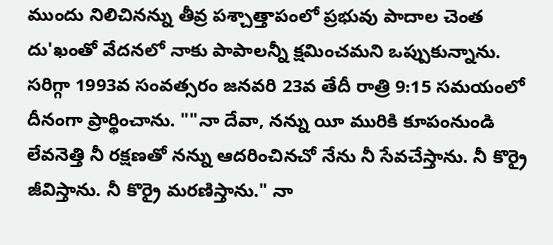ముందు నిలిచినన్ను తీవ్ర పశ్చాత్తాపంలో ప్రభువు పాదాల చెంత దు'ఖంతో వేదనలో నాకు పాపాలన్నీ క్షమించమని ఒప్పుకున్నాను. సరిగ్గా 1993వ సంవత్సరం జనవరి 23వ తేదీ రాత్రి 9:15 సమయంలో దీనంగా ప్రార్థించాను. ""నా దేవా, నన్ను యీ మురికి కూపంనుండి లేవనెత్తి నీ రక్షణతో నన్ను ఆదరించినచో నేను నీ సేవచేస్తాను. నీ కొర్రై జీవిస్తాను. నీ కొర్రై మరణిస్తాను." నా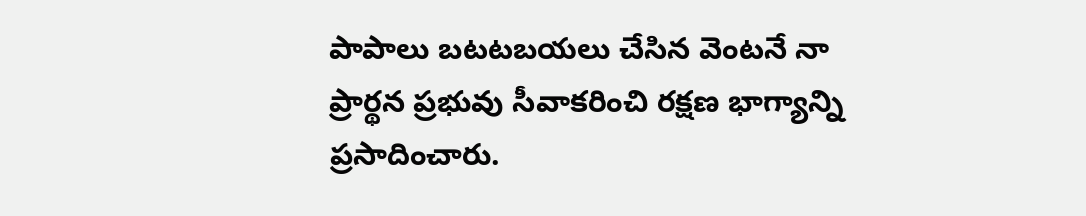పాపాలు బటటబయలు చేసిన వెంటనే నా ప్రార్థన ప్రభువు సీవాకరించి రక్షణ భాగ్యాన్ని ప్రసాదించారు.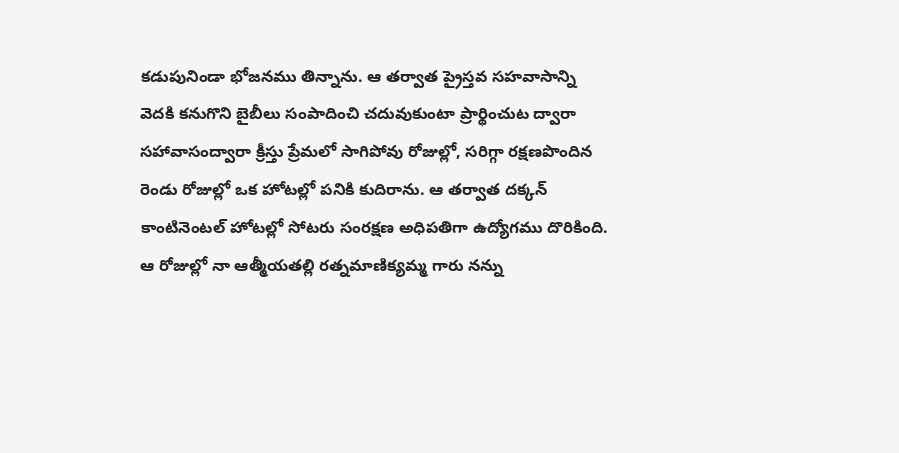కడుపునిండా భోజనము తిన్నాను. ఆ తర్వాత ప్రైస్తవ సహవాసాన్ని వెదకి కనుగొని బైబీలు సంపాదించి చదువుకుంటా ప్రార్థించుట ద్వారా సహావాసంద్వారా క్రీస్తు ప్రేమలో సాగిపోవు రోజుల్లో, సరిగ్గా రక్షణపొందిన రెండు రోజుల్లో ఒక హోటల్లో పనికి కుదిరాను. ఆ తర్వాత దక్కన్ కాంటినెంటల్ హోటల్లో సోటరు సంరక్షణ అధిపతిగా ఉద్యోగము దొరికింది. ఆ రోజుల్లో నా ఆత్మీయతల్లి రత్నమాణిక్యమ్మ గారు నన్ను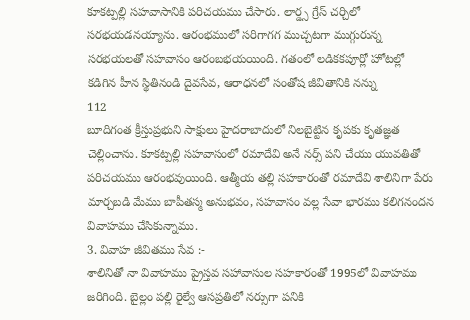కూకట్పల్లి సహవాసానికి పరిచయము చేసారు. లార్డ్స గ్రేస్ చర్చిలో సరభయడనయ్యాను. ఆరంభములో సరిగాగగ ముచ్చటగా ముగ్గురున్న సరభయలతో సహవాసం ఆరంబభయయింది. గతంలో లడికకపూర్లో హోటల్లో కడిగిన హీన స్థితినండి దైవసేవ, ఆరాధనలో సంతోష జీవితానికి నన్ను
112
బూదిగంత క్రీస్తుప్రభుని సాక్షులు హైదరాబాదులో నిలబైట్టిన కృపకు కృతజ్ఞత చెల్లించాను. కూకట్పల్లి సహవాసంలో రమాదేవి అనే నర్స్ పని చేయు యువతితో పరిచయము ఆరంభవుయింది. ఆత్మీయ తల్లి సహకారంతో రమాదేవి శాలినిగా పేరు మార్చబడి మేము బాపీతస్మ అనుభవం, సహవాసం వల్ల సేవా భారము కలిగనందన వివాహము చేసికున్నాము.
3. వివాహ జీవితము సేవ :-
శాలినితో నా వివాహము ప్రైస్తవ సహావాసుల సహకారంతో 1995లో వివాహము జరిగింది. బైల్లం పల్లి రైల్వే ఆసప్రతిలో నర్సుగా పనికి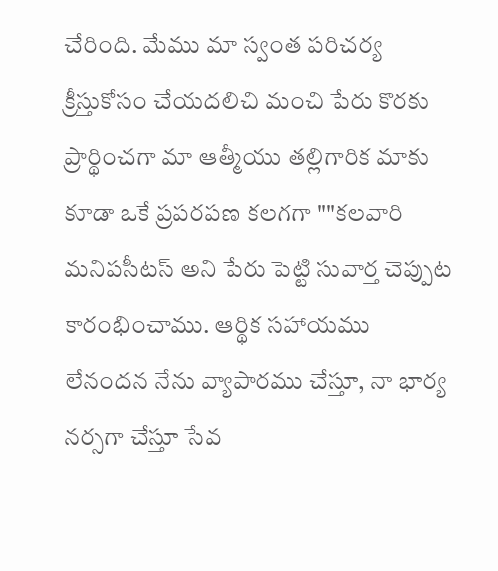చేరింది. మేము మా స్వంత పరిచర్య క్రీస్తుకోసం చేయదలిచి మంచి పేరు కొరకు ప్రార్థించగా మా ఆత్మీయు తల్లిగారిక మాకు కూడా ఒకే ప్రపరపణ కలగగా ""కలవారి మనిపసీటస్ అని పేరు పెట్టి సువార్త చెప్పుట కారంభించాము. ఆర్థిక సహాయము లేనందన నేను వ్యాపారము చేస్తూ, నా భార్య నర్సగా చేస్తూ సేవ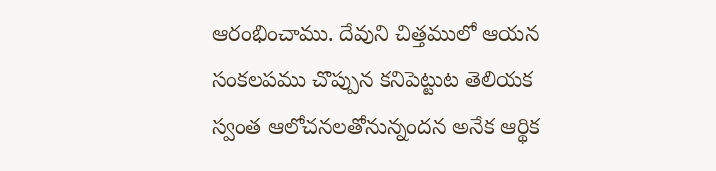ఆరంభించాము. దేవుని చిత్తములో ఆయన సంకలపము చొప్పున కనిపెట్టుట తెలియక స్వంత ఆలోచనలతోనున్నందన అనేక ఆర్థిక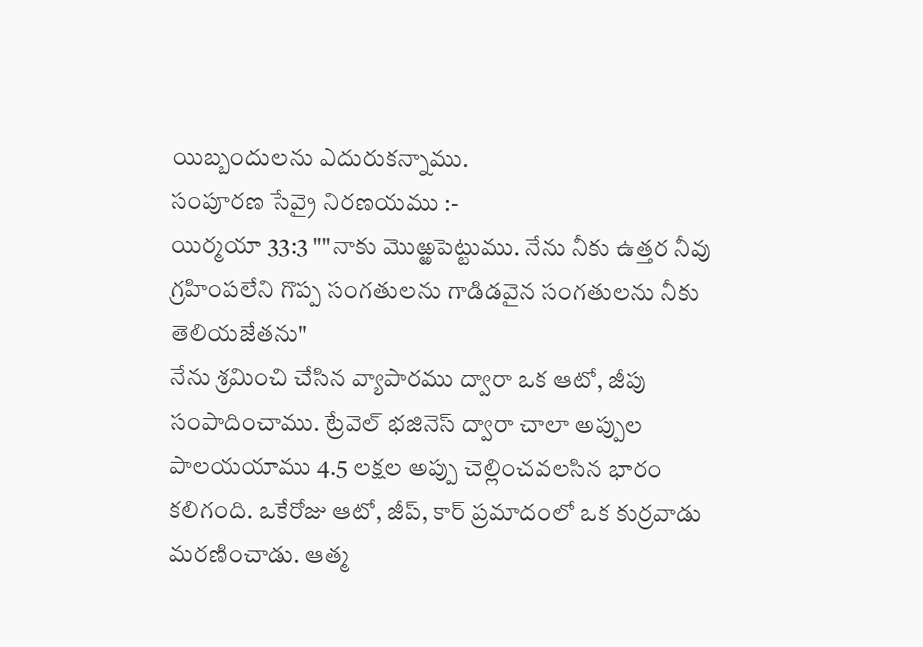యిబ్బందులను ఎదురుకన్నాము.
సంపూరణ సేవ్రై నిరణయము :-
యిర్మయా 33:3 ""నాకు మొఱ్ఱపెట్టుము. నేను నీకు ఉత్తర నీవు గ్రహింపలేని గొప్ప సంగతులను గాడిడవైన సంగతులను నీకు తెలియజేతను"
నేను శ్రమించి చేసిన వ్యాపారము ద్వారా ఒక ఆటో, జీపు సంపాదించాము. ట్రేవెల్ భజినెస్ ద్వారా చాలా అప్పుల పాలయయాము 4.5 లక్షల అప్పు చెల్లించవలసిన భారం కలిగంది. ఒకేరోజు ఆటో, జీప్, కార్ ప్రమాదంలో ఒక కుర్రవాడు మరణించాడు. ఆత్మ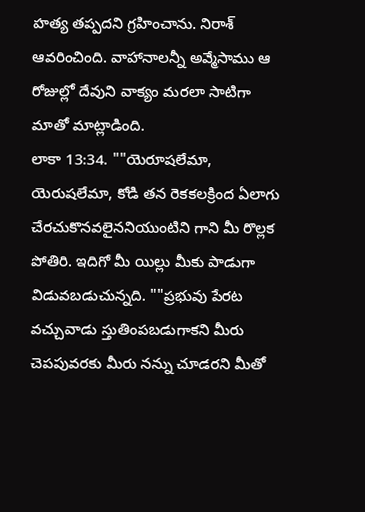హత్య తప్పదని గ్రహించాను. నిరాశ్ ఆవరించింది. వాహానాలన్నీ అవ్మేసాము ఆ రోజుల్లో దేవుని వాక్యం మరలా సాటిగా మాతో మాట్లాడింది.
లాకా 13:34. ""యెరూషలేమా, యెరుషలేమా, కోడి తన రెకకలక్రింద ఏలాగు చేరచుకొనవలైననియుంటిని గాని మీ రొల్లక పోతిరి. ఇదిగో మీ యిల్లు మీకు పాడుగా విడువబడుచున్నది. ""ప్రభువు పేరట వచ్చువాడు స్తుతింపబడుగాకని మీరు చెపపువరకు మీరు నన్ను చూడరని మీతో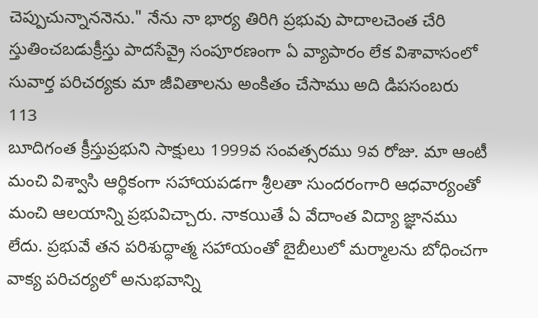చెప్పుచున్నాననెను." నేను నా భార్య తిరిగి ప్రభువు పాదాలచెంత చేరి స్తుతించబడుక్రీస్తు పాదసేవ్రై సంపూరణంగా ఏ వ్యాపారం లేక విశావాసంలో సువార్త పరిచర్యకు మా జీవితాలను అంకితం చేసాము అది డిపసంబరు
113
బూదిగంత క్రీస్తుప్రభుని సాక్షులు 1999వ సంవత్సరము 9వ రోజు. మా ఆంటీ మంచి విశ్వాసి ఆర్థికంగా సహాయపడగా శ్రీలతా సుందరంగారి ఆధవార్యంతో మంచి ఆలయాన్ని ప్రభువిచ్చారు. నాకయితే ఏ వేదాంత విద్యా జ్ఞానము లేదు. ప్రభువే తన పరిశుద్ధాత్మ సహాయంతో బైబీలులో మర్మాలను బోధించగా వాక్య పరిచర్యలో అనుభవాన్ని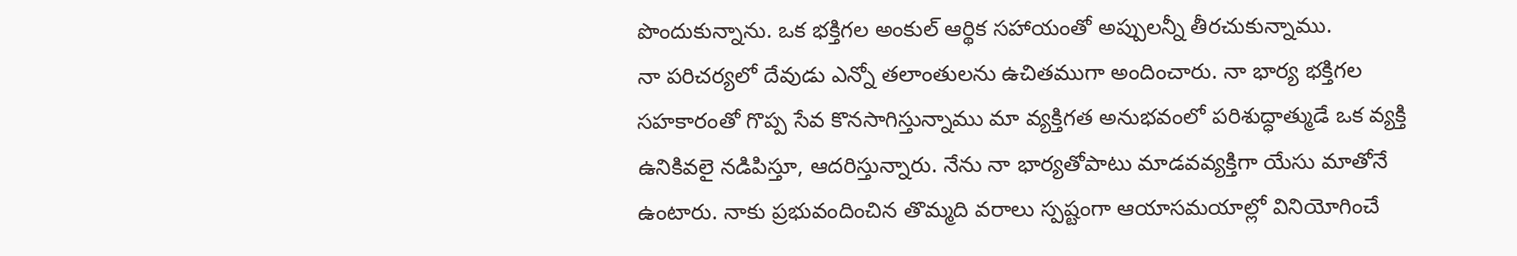పొందుకున్నాను. ఒక భక్తిగల అంకుల్ ఆర్థిక సహాయంతో అప్పులన్నీ తీరచుకున్నాము.
నా పరిచర్యలో దేవుడు ఎన్నో తలాంతులను ఉచితముగా అందించారు. నా భార్య భక్తిగల సహకారంతో గొప్ప సేవ కొనసాగిస్తున్నాము మా వ్యక్తిగత అనుభవంలో పరిశుద్ధాత్ముడే ఒక వ్యక్తి ఉనికివలై నడిపిస్తూ, ఆదరిస్తున్నారు. నేను నా భార్యతోపాటు మాడవవ్యక్తిగా యేసు మాతోనే ఉంటారు. నాకు ప్రభువందించిన తొమ్మది వరాలు స్పష్టంగా ఆయాసమయాల్లో వినియోగించే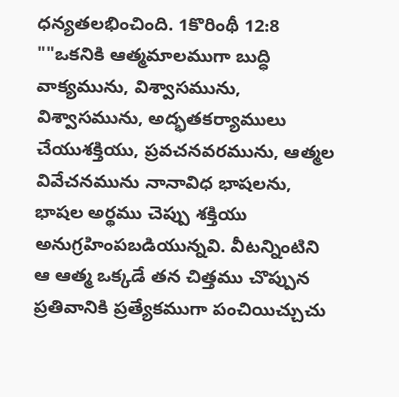ధన్యతలభించింది. 1కొరింథీ 12:8
""ఒకనికి ఆత్మమాలముగా బుద్ధి వాక్యమును, విశ్వాసమును, విశ్వాసమును, అద్భతకర్యాములు చేయుశక్తియు, ప్రవచనవరమును, ఆత్మల వివేచనమును నానావిధ భాషలను, భాషల అర్థము చెప్పు శక్తియు అనుగ్రహింపబడియున్నవి. వీటన్నింటిని ఆ ఆత్మ ఒక్కడే తన చిత్తము చొప్పున ప్రతివానికి ప్రత్యేకముగా పంచియిచ్చుచు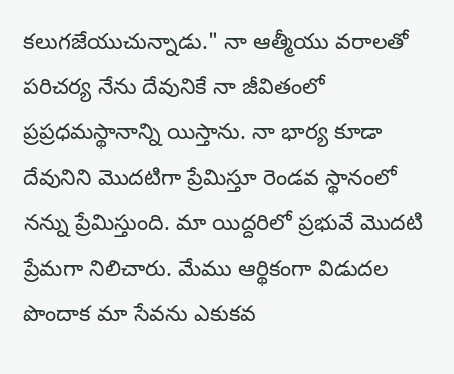కలుగజేయుచున్నాడు." నా ఆత్మీయు వరాలతో పరిచర్య నేను దేవునికే నా జీవితంలో ప్రప్రధమస్థానాన్ని యిస్తాను. నా భార్య కూడా దేవునిని మొదటిగా ప్రేమిస్తూ రెండవ స్థానంలో నన్ను ప్రేమిస్తుంది. మా యిద్దరిలో ప్రభువే మొదటి ప్రేమగా నిలిచారు. మేము ఆర్థికంగా విడుదల పొందాక మా సేవను ఎకుకవ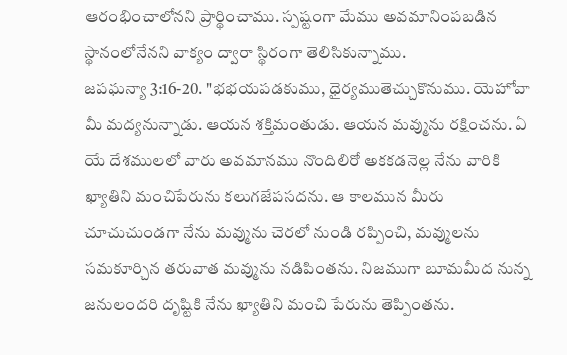ఆరంభించాలోనని ప్రార్థించాము. స్పష్టంగా మేము అవమానింపబడిన స్థానంలోనేనని వాక్యం ద్వారా స్థిరంగా తెలిసికున్నాము.
జపఘన్యా 3:16-20. "భభయపడకుము, ధైర్యముతెచ్చుకొనుము. యెహోవా మీ మద్యనున్నాడు. ఆయన శక్తిమంతుడు. ఆయన మవ్మును రక్షించను. ఏ యే దేశములలో వారు అవమానము నొందిలిరో అకకడనెల్ల నేను వారికి ఖ్యాతిని మంచిపేరును కలుగజేపసదను. ఆ కాలమున మీరు చూచుచుండగా నేను మవ్మును చెరలో నుండి రప్పించి, మవ్ములను సమకూర్చిన తరువాత మవ్మును నడిపింతను. నిజముగా బూమమీద నున్న జనులందరి దృష్టికి నేను ఖ్యాతిని మంచి పేరును తెప్పింతను.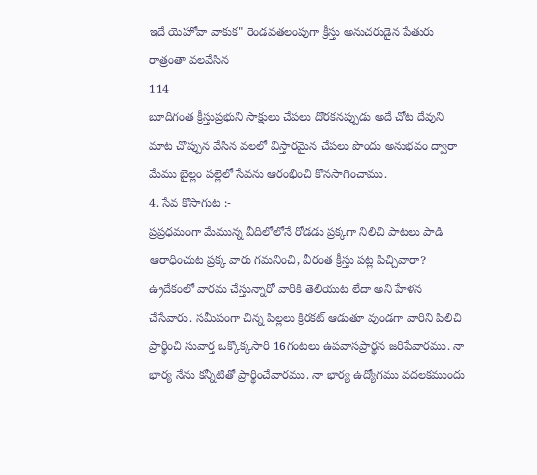ఇదే యెహోవా వాకుక" రెండవతలంపుగా క్రీస్తు అనుచరుడైన పేతురు రాత్రంతా వలవేసిన
114
బూదిగంత క్రీస్తుప్రభుని సాక్షులు చేపలు దొరకనప్పుడు అదే చోట దేవుని మాట చొప్పున వేసిన వలలో విస్తారమైన చేపలు పొందు అనుభవం ద్వారా మేము బైల్లం పల్లెలో సేవను ఆరంభించి కొనసాగించాము.
4. సేవ కొసాగుట :-
ప్రప్రధమంగా మేమున్న వీదిలోలోనే రోడడు ప్రక్కగా నిలిచి పాటలు పాడి ఆరాధించుట ప్రక్క వారు గమనించి, వీరంత క్రీస్తు పట్ల పిచ్చివారా? ఉ్రదేకంలో వారమ చేస్తున్నారో వారికి తెలియుట లేదా అని హేళన చేసేవారు. సమీపంగా చిన్న పిల్లలు క్రిరకట్ ఆడుతూ వుండగా వారిని పిలిచి ప్రార్థించి సువార్త ఒక్కొక్కసారి 16గంటలు ఉపవాసప్రార్థన జరిపేవారము. నా భార్య నేను కన్నీటితో ప్రార్థించేవారము. నా భార్య ఉద్యోగము వదలకముందు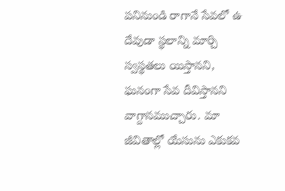పనినుండి రాగానే సేవలో ఉ దేవుడా స్థలాన్ని మార్చి స్వస్థతలు యిస్తానని, ఘనంగా సేవ దీవిస్తానని వాగ్దానముచ్చారు. మా జీవితాల్లో యేసును ఎకుకవ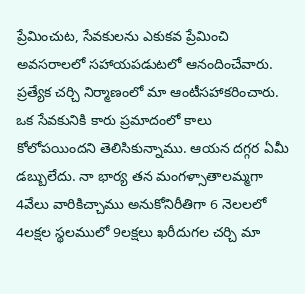ప్రేమించుట, సేవకులను ఎకుకవ ప్రేమించి అవసరాలలో సహాయపడుటలో ఆనందించేవారు. ప్రత్యేక చర్చి నిర్మాణంలో మా ఆంటీసహాకరించారు. ఒక సేవకునికి కారు ప్రమాదంలో కాలు కోలోపయిందని తెలిసికున్నాము. ఆయన దగ్గర ఏమీ డబ్బులేదు. నా భార్య తన మంగళ్సాతాలమ్మగా 4వేలు వారికిచ్చాము అనుకోనిరీతిగా 6 నెలలలో 4లక్షల స్థలములో 9లక్షలు ఖరీదుగల చర్చి మా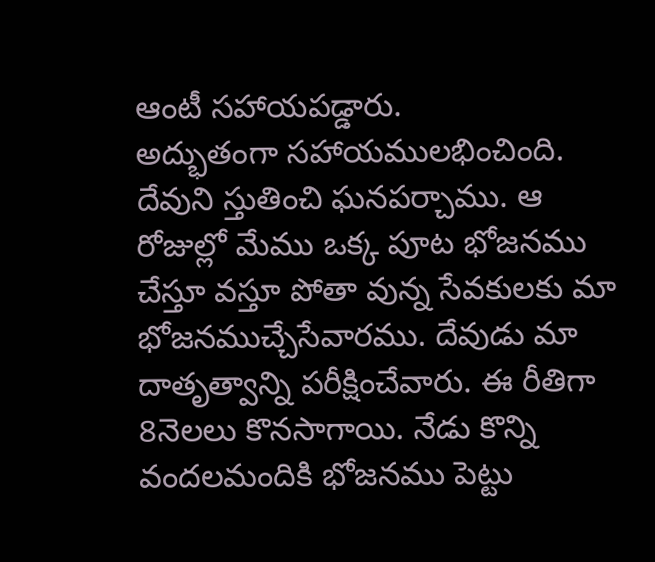ఆంటీ సహాయపడ్డారు.
అద్భుతంగా సహాయములభించింది. దేవుని స్తుతించి ఘనపర్చాము. ఆ రోజుల్లో మేము ఒక్క పూట భోజనము చేస్తూ వస్తూ పోతా వున్న సేవకులకు మా భోజనముచ్చేసేవారము. దేవుడు మా దాతృత్వాన్ని పరీక్షించేవారు. ఈ రీతిగా 8నెలలు కొనసాగాయి. నేడు కొన్ని వందలమందికి భోజనము పెట్టు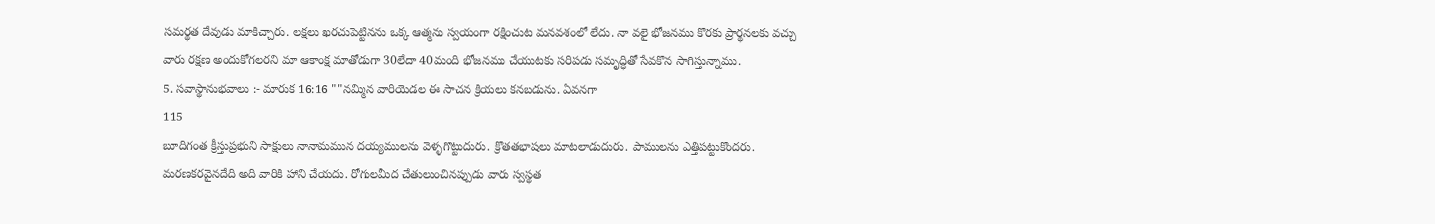సమర్థత దేవుడు మాకిచ్చారు. లక్షలు ఖరచుపెట్టినను ఒక్క ఆత్మను స్వయంగా రక్షించుట మనవశంలో లేదు. నా వలై భోజనము కొరకు ప్రార్థనలకు వచ్చు వారు రక్షణ అందుకోగలరని మా ఆకాంక్ష మాతోడుగా 30లేదా 40మంది భోజనము చేయుటకు సరిపడు సమృద్ధితో సేవకొన సాగిస్తున్నాము.
5. సవాస్థానుభవాలు :- మారుక 16:16 ""నమ్మిన వారియెడల ఈ సాచన క్రియలు కనబడును. ఏవనగా
115
బూదిగంత క్రీస్తుప్రభుని సాక్షులు నానామమున దయ్యములను వెళ్ళగొట్టుదురు. క్రొతతభాషలు మాటలాడుదురు. పాములను ఎత్తిపట్టుకొందరు. మరణకరవైనదేది అది వారికి హాని చేయదు. రోగులమీద చేతులుంచినప్పుడు వారు స్వస్థత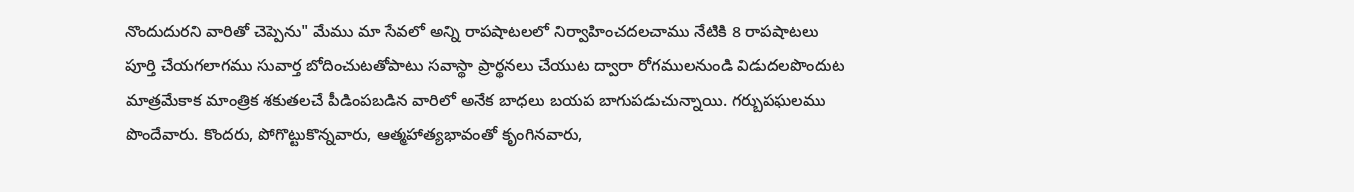నొందుదురని వారితో చెప్పెను" మేము మా సేవలో అన్ని రాపషాటలలో నిర్వాహించదలచాము నేటికి 8 రాపషాటలు పూర్తి చేయగలాగము సువార్త బోదించుటతోపాటు సవాస్థా ప్రార్థనలు చేయుట ద్వారా రోగములనుండి విడుదలపొందుట మాత్రమేకాక మాంత్రిక శకుతలచే పీడింపబడిన వారిలో అనేక బాధలు బయప బాగుపడుచున్నాయి. గర్బుపఘలము పొందేవారు. కొందరు, పోగొట్టుకొన్నవారు, ఆత్మహాత్యభావంతో కృంగినవారు,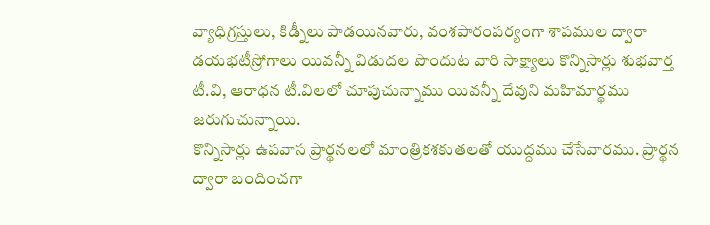వ్యాధిగ్రస్తులు, కిడ్నీలు పాడయినవారు, వంశపారంపర్యంగా శాపముల ద్వారా డయభటీస్రోగాలు యివన్నీ విడుదల పొందుట వారి సాక్ష్యాలు కొన్నిసార్లు శుభవార్త టీ.వి, ఆరాధన టీ.విలలో చూపుచున్నాము యివన్నీ దేవుని మహిమార్థము జరుగుచున్నాయి.
కొన్నిసార్లు ఉపవాస ప్రార్థనలలో మాంత్రికశకుతలతో యుద్దము చేసేవారము. ప్రార్థన ద్వారా బందించగా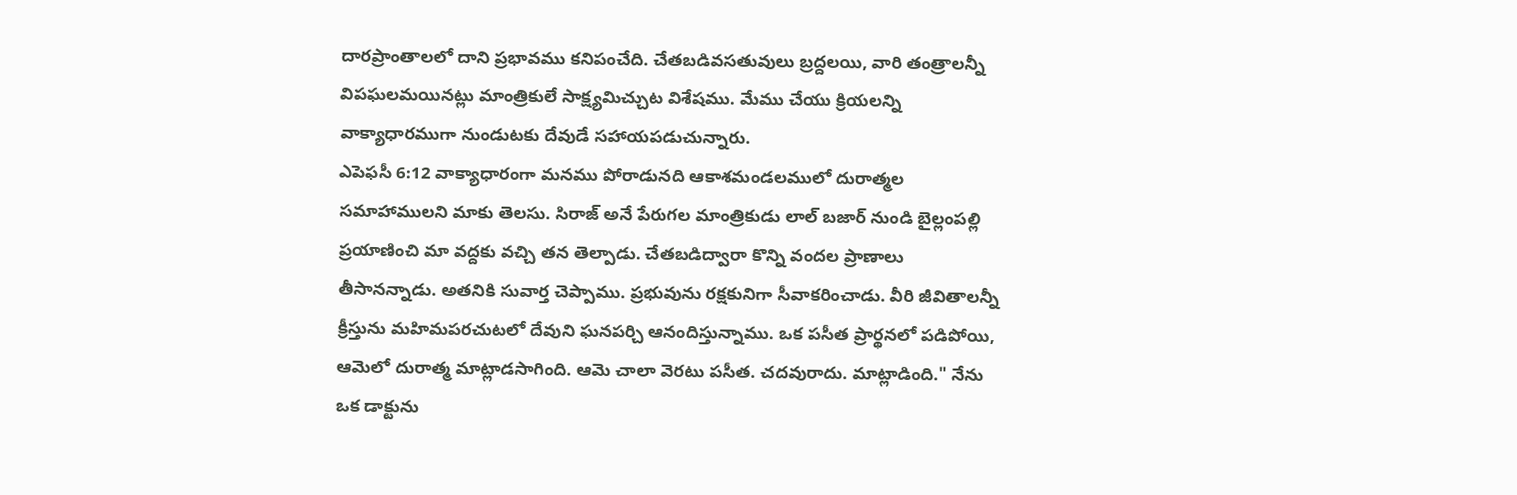దారప్రాంతాలలో దాని ప్రభావము కనిపంచేది. చేతబడివసతువులు బ్రద్దలయి, వారి తంత్రాలన్నీ విపఘలమయినట్లు మాంత్రికులే సాక్ష్యమిచ్చుట విశేషము. మేము చేయు క్రియలన్ని వాక్యాధారముగా నుండుటకు దేవుడే సహాయపడుచున్నారు.
ఎపెఫసీ 6:12 వాక్యాధారంగా మనము పోరాడునది ఆకాశమండలములో దురాత్మల సమాహాములని మాకు తెలసు. సిరాజ్ అనే పేరుగల మాంత్రికుడు లాల్ బజార్ నుండి బైల్లంపల్లి ప్రయాణించి మా వద్దకు వచ్చి తన తెల్పాడు. చేతబడిద్వారా కొన్ని వందల ప్రాణాలు తీసానన్నాడు. అతనికి సువార్త చెప్పాము. ప్రభువును రక్షకునిగా సీవాకరించాడు. వీరి జీవితాలన్నీ క్రీస్తును మహిమపరచుటలో దేవుని ఘనపర్చి ఆనందిస్తున్నాము. ఒక పసీత ప్రార్థనలో పడిపోయి, ఆమెలో దురాత్మ మాట్లాడసాగింది. ఆమె చాలా వెరటు పసీత. చదవురాదు. మాట్లాడింది." నేను ఒక డాక్టును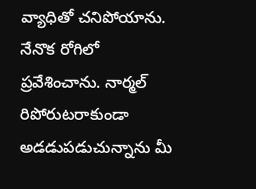వ్యాధితో చనిపోయాను. నేనొక రోగిలో ప్రవేశించాను. నార్మల్ రిపోరుటరాకుండా అడడుపడుచున్నాను మీ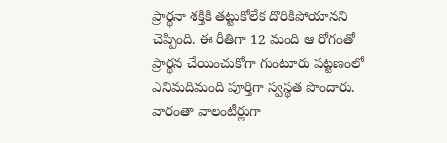ప్రార్థనా శక్తికి తట్టుకోలేక దొరికిపోయానని చెప్పింది. ఈ రీతిగా 12 మంది ఆ రోగంతో ప్రార్థన చేయించుకోగా గుంటూరు పట్టణంలో ఎనిమదిమంది పూర్తిగా స్వస్థత పొందారు. వారంతా వాలంటీర్లుగా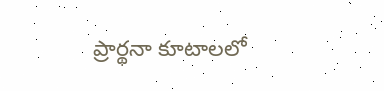ప్రార్థనా కూటాలలో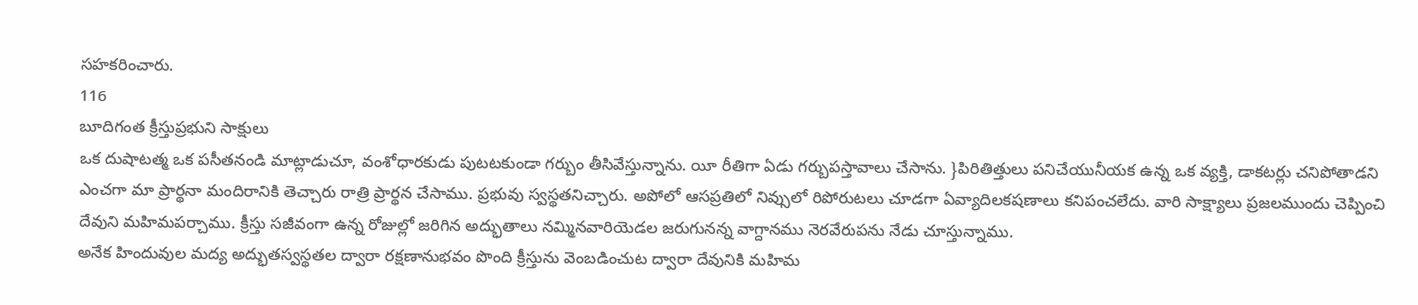సహకరించారు.
116
బూదిగంత క్రీస్తుప్రభుని సాక్షులు
ఒక దుషాటత్మ ఒక పసీతనండి మాట్లాడుచూ, వంశోధారకుడు పుటటకుండా గర్బుం తీసివేస్తున్నాను. యీ రీతిగా ఏడు గర్బుపస్తావాలు చేసాను. }పిరితిత్తులు పనిచేయునీయక ఉన్న ఒక వ్యక్తి, డాకటర్లు చనిపోతాడని ఎంచగా మా ప్రార్థనా మందిరానికి తెచ్చారు రాత్రి ప్రార్థన చేసాము. ప్రభువు స్వస్థతనిచ్చారు. అపోలో ఆసప్రతిలో నివ్సులో రిపోరుటలు చూడగా ఏవ్యాదిలకషణాలు కనిపంచలేదు. వారి సాక్ష్యాలు ప్రజలముందు చెప్పించి దేవుని మహిమపర్చాము. క్రీస్తు సజీవంగా ఉన్న రోజుల్లో జరిగిన అద్భుతాలు నమ్మినవారియెడల జరుగునన్న వాగ్దానము నెరవేరుపను నేడు చూస్తున్నాము.
అనేక హిందువుల మద్య అద్భుతస్వస్థతల ద్వారా రక్షణానుభవం పొంది క్రీస్తును వెంబడించుట ద్వారా దేవునికి మహిమ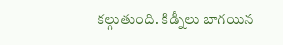కల్గుతుంది. కిడ్నీలు బాగయిన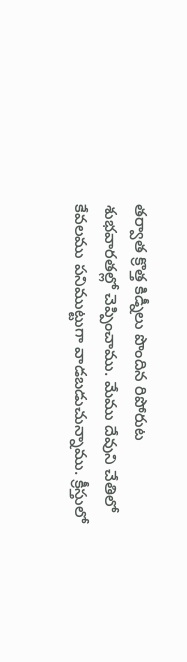తర్వాత క్రొత్త కిడ్నీలు పొందిన రిపోరుట శుభవారతల్లో చెప్పించాము. మేము దేవుని చేతిలో కేవలము పనిముట్టుగా వాడబడుచున్నాము. క్రీస్తులో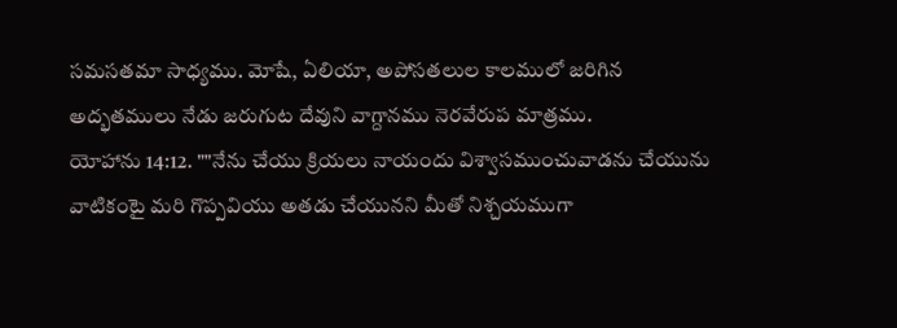సమసతమా సాధ్యము. మోషే, ఏలియా, అపోసతలుల కాలములో జరిగిన అద్భతములు నేడు జరుగుట దేవుని వాగ్దానము నెరవేరుప మాత్రము.
యోహాను 14:12. ""నేను చేయు క్రియలు నాయందు విశ్వాసముంచువాడను చేయును వాటికంటై మరి గొప్పవియు అతడు చేయునని మీతో నిశ్చయముగా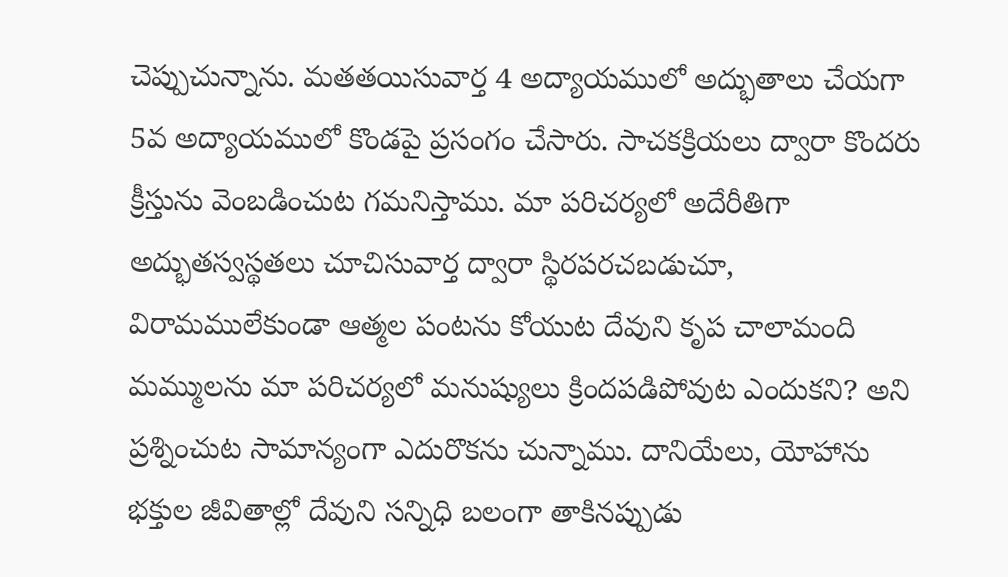చెప్పుచున్నాను. మతతయిసువార్త 4 అద్యాయములో అద్భుతాలు చేయగా 5వ అద్యాయములో కొండపై ప్రసంగం చేసారు. సాచకక్రియలు ద్వారా కొందరు క్రీస్తును వెంబడించుట గమనిస్తాము. మా పరిచర్యలో అదేరీతిగా అద్భుతస్వస్థతలు చూచిసువార్త ద్వారా స్థిరపరచబడుచూ, విరామములేకుండా ఆత్మల పంటను కోయుట దేవుని కృప చాలామంది మమ్ములను మా పరిచర్యలో మనుష్యులు క్రిందపడిపోవుట ఎందుకని? అని ప్రశ్నించుట సామాన్యంగా ఎదురొకను చున్నాము. దానియేలు, యోహాను భక్తుల జీవితాల్లో దేవుని సన్నిధి బలంగా తాకినప్పుడు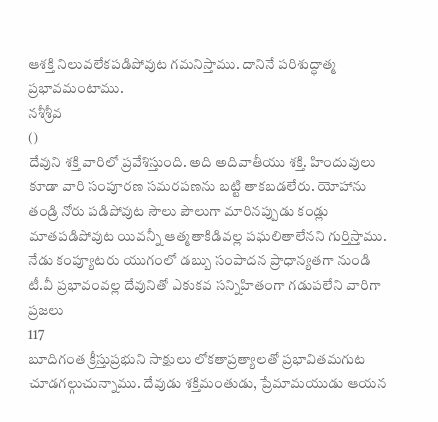ఆశక్తి నిలువలేకపడిపోవుట గమనిస్తాము. దానినే పరిశుద్ధాత్మ ప్రభావమంటాము.
నశీశ్రీవ
()
దేవుని శక్తి వారిలో ప్రవేశిస్తుంది. అది అదివాతీయు శక్తి. హిందువులు కూడా వారి సంపూరణ సమరపణను బట్టి తాకబడలేరు. యోహాను తండ్రి నోరు పడిపోవుట సౌలు పౌలుగా మారినప్పుడు కండ్లు మాతపడిపోవుట యివన్నీ ఆత్మతాకిడివల్ల పఘలితాలేనని గుర్తిస్తాము. నేడు కంప్యూటరు యుగంలో డబ్బు సంపాదన ప్రాధాన్యతగా నుండి టీ.వీ ప్రభావంవల్ల దేవునితో ఎకుకవ సన్నిహితంగా గడుపలేని వారిగా ప్రజలు
117
బూదిగంత క్రీస్తుప్రభుని సాక్షులు లోకతాప్రత్యాలతో ప్రభావితమగుట చూడగల్గుచున్నాము. దేవుడు శక్తిమంతుడు, ప్రేమామయుడు ఆయన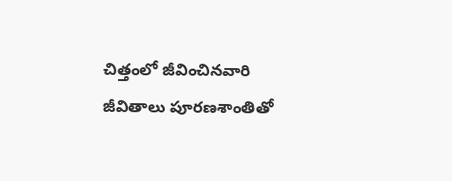చిత్తంలో జీవించినవారి జీవితాలు పూరణశాంతితో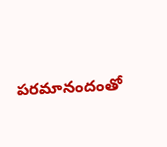పరమానందంతో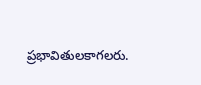ప్రభావితులకాగలరు.